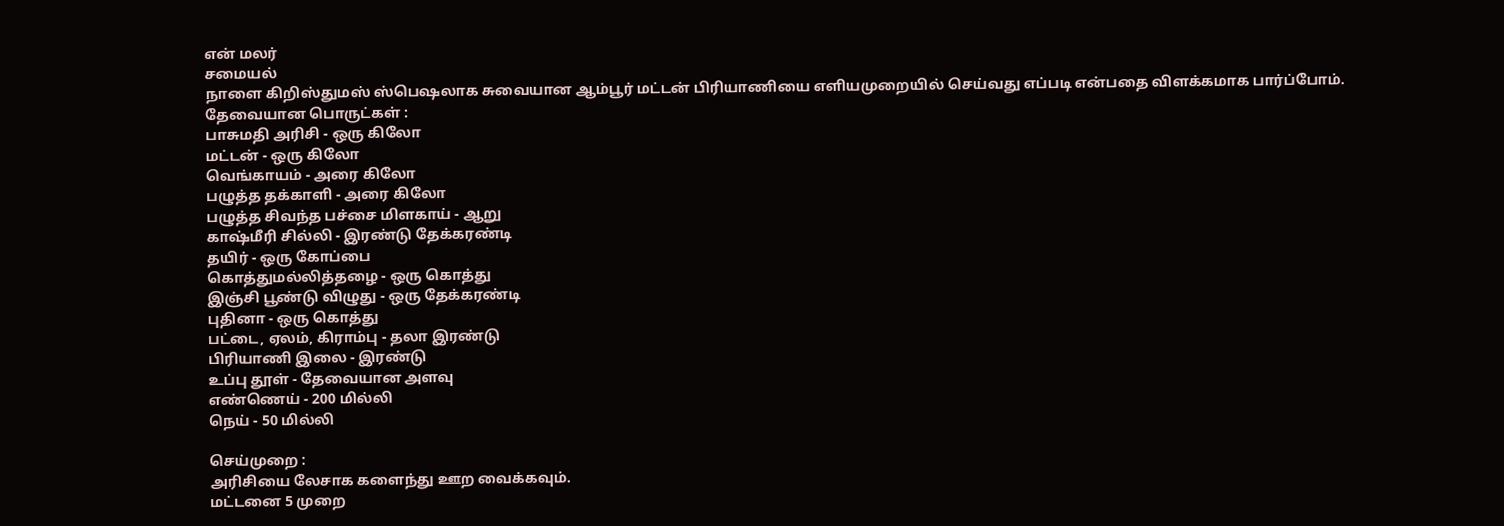என் மலர்
சமையல்
நாளை கிறிஸ்துமஸ் ஸ்பெஷலாக சுவையான ஆம்பூர் மட்டன் பிரியாணியை எளியமுறையில் செய்வது எப்படி என்பதை விளக்கமாக பார்ப்போம்.
தேவையான பொருட்கள் :
பாசுமதி அரிசி - ஒரு கிலோ
மட்டன் - ஒரு கிலோ
வெங்காயம் - அரை கிலோ
பழுத்த தக்காளி - அரை கிலோ
பழுத்த சிவந்த பச்சை மிளகாய் - ஆறு
காஷ்மீரி சில்லி - இரண்டு தேக்கரண்டி
தயிர் - ஒரு கோப்பை
கொத்துமல்லித்தழை - ஒரு கொத்து
இஞ்சி பூண்டு விழுது - ஒரு தேக்கரண்டி
புதினா - ஒரு கொத்து
பட்டை, ஏலம், கிராம்பு - தலா இரண்டு
பிரியாணி இலை - இரண்டு
உப்பு தூள் - தேவையான அளவு
எண்ணெய் - 200 மில்லி
நெய் - 50 மில்லி

செய்முறை :
அரிசியை லேசாக களைந்து ஊற வைக்கவும்.
மட்டனை 5 முறை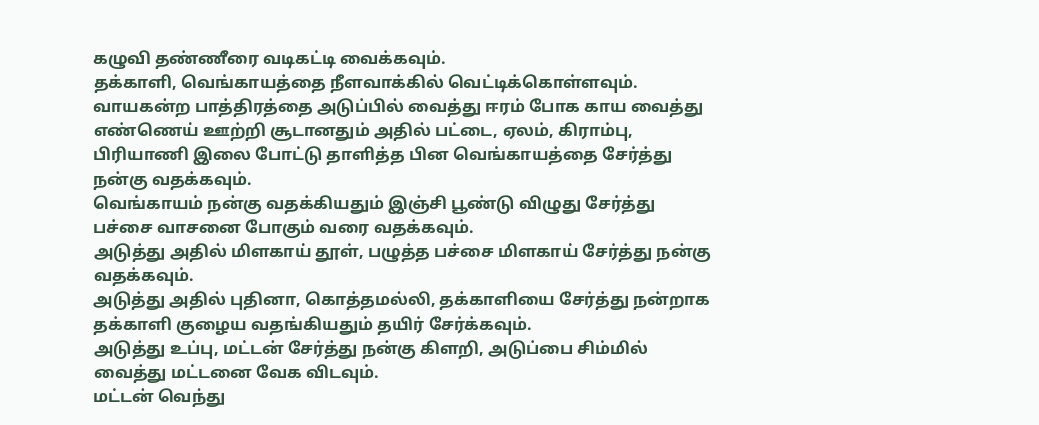கழுவி தண்ணீரை வடிகட்டி வைக்கவும்.
தக்காளி, வெங்காயத்தை நீளவாக்கில் வெட்டிக்கொள்ளவும்.
வாயகன்ற பாத்திரத்தை அடுப்பில் வைத்து ஈரம் போக காய வைத்து எண்ணெய் ஊற்றி சூடானதும் அதில் பட்டை, ஏலம், கிராம்பு, பிரியாணி இலை போட்டு தாளித்த பின வெங்காயத்தை சேர்த்து நன்கு வதக்கவும்.
வெங்காயம் நன்கு வதக்கியதும் இஞ்சி பூண்டு விழுது சேர்த்து பச்சை வாசனை போகும் வரை வதக்கவும்.
அடுத்து அதில் மிளகாய் தூள், பழுத்த பச்சை மிளகாய் சேர்த்து நன்கு வதக்கவும்.
அடுத்து அதில் புதினா, கொத்தமல்லி, தக்காளியை சேர்த்து நன்றாக தக்காளி குழைய வதங்கியதும் தயிர் சேர்க்கவும்.
அடுத்து உப்பு, மட்டன் சேர்த்து நன்கு கிளறி, அடுப்பை சிம்மில் வைத்து மட்டனை வேக விடவும்.
மட்டன் வெந்து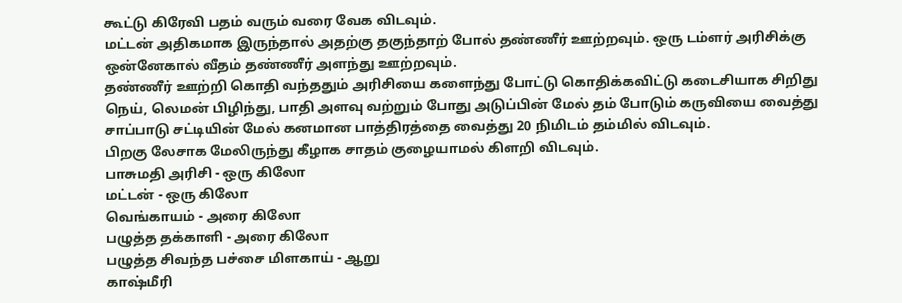கூட்டு கிரேவி பதம் வரும் வரை வேக விடவும்.
மட்டன் அதிகமாக இருந்தால் அதற்கு தகுந்தாற் போல் தண்ணீர் ஊற்றவும். ஒரு டம்ளர் அரிசிக்கு ஒன்னேகால் வீதம் தண்ணீர் அளந்து ஊற்றவும்.
தண்ணீர் ஊற்றி கொதி வந்ததும் அரிசியை களைந்து போட்டு கொதிக்கவிட்டு கடைசியாக சிறிது நெய், லெமன் பிழிந்து, பாதி அளவு வற்றும் போது அடுப்பின் மேல் தம் போடும் கருவியை வைத்து சாப்பாடு சட்டியின் மேல் கனமான பாத்திரத்தை வைத்து 20 நிமிடம் தம்மில் விடவும்.
பிறகு லேசாக மேலிருந்து கீழாக சாதம் குழையாமல் கிளறி விடவும்.
பாசுமதி அரிசி - ஒரு கிலோ
மட்டன் - ஒரு கிலோ
வெங்காயம் - அரை கிலோ
பழுத்த தக்காளி - அரை கிலோ
பழுத்த சிவந்த பச்சை மிளகாய் - ஆறு
காஷ்மீரி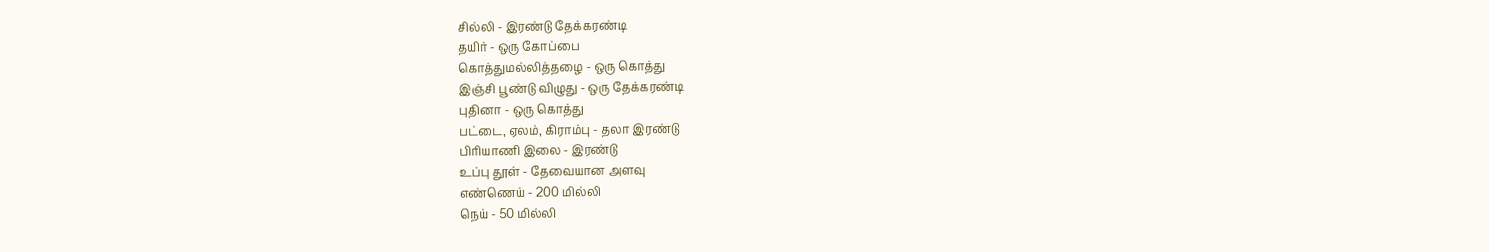சில்லி - இரண்டு தேக்கரண்டி
தயிர் - ஒரு கோப்பை
கொத்துமல்லித்தழை - ஒரு கொத்து
இஞ்சி பூண்டு விழுது - ஒரு தேக்கரண்டி
புதினா - ஒரு கொத்து
பட்டை, ஏலம், கிராம்பு - தலா இரண்டு
பிரியாணி இலை - இரண்டு
உப்பு தூள் - தேவையான அளவு
எண்ணெய் - 200 மில்லி
நெய் - 50 மில்லி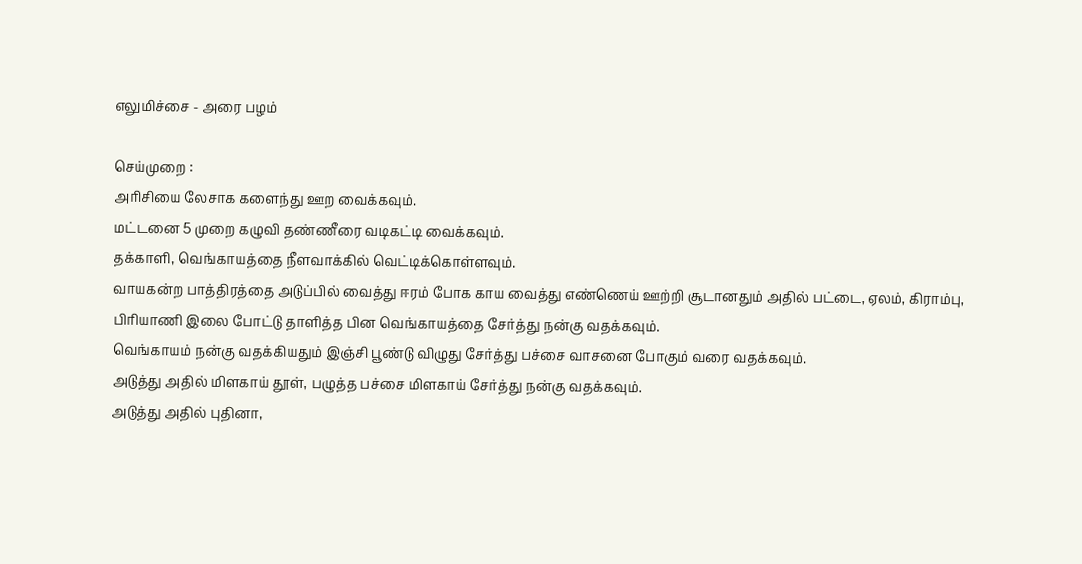எலுமிச்சை - அரை பழம்

செய்முறை :
அரிசியை லேசாக களைந்து ஊற வைக்கவும்.
மட்டனை 5 முறை கழுவி தண்ணீரை வடிகட்டி வைக்கவும்.
தக்காளி, வெங்காயத்தை நீளவாக்கில் வெட்டிக்கொள்ளவும்.
வாயகன்ற பாத்திரத்தை அடுப்பில் வைத்து ஈரம் போக காய வைத்து எண்ணெய் ஊற்றி சூடானதும் அதில் பட்டை, ஏலம், கிராம்பு, பிரியாணி இலை போட்டு தாளித்த பின வெங்காயத்தை சேர்த்து நன்கு வதக்கவும்.
வெங்காயம் நன்கு வதக்கியதும் இஞ்சி பூண்டு விழுது சேர்த்து பச்சை வாசனை போகும் வரை வதக்கவும்.
அடுத்து அதில் மிளகாய் தூள், பழுத்த பச்சை மிளகாய் சேர்த்து நன்கு வதக்கவும்.
அடுத்து அதில் புதினா,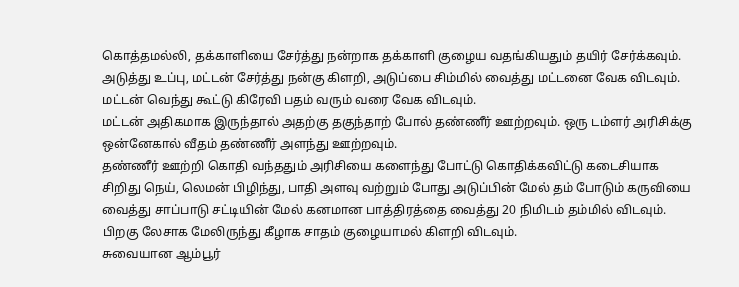கொத்தமல்லி, தக்காளியை சேர்த்து நன்றாக தக்காளி குழைய வதங்கியதும் தயிர் சேர்க்கவும்.
அடுத்து உப்பு, மட்டன் சேர்த்து நன்கு கிளறி, அடுப்பை சிம்மில் வைத்து மட்டனை வேக விடவும்.
மட்டன் வெந்து கூட்டு கிரேவி பதம் வரும் வரை வேக விடவும்.
மட்டன் அதிகமாக இருந்தால் அதற்கு தகுந்தாற் போல் தண்ணீர் ஊற்றவும். ஒரு டம்ளர் அரிசிக்கு ஒன்னேகால் வீதம் தண்ணீர் அளந்து ஊற்றவும்.
தண்ணீர் ஊற்றி கொதி வந்ததும் அரிசியை களைந்து போட்டு கொதிக்கவிட்டு கடைசியாக சிறிது நெய், லெமன் பிழிந்து, பாதி அளவு வற்றும் போது அடுப்பின் மேல் தம் போடும் கருவியை வைத்து சாப்பாடு சட்டியின் மேல் கனமான பாத்திரத்தை வைத்து 20 நிமிடம் தம்மில் விடவும்.
பிறகு லேசாக மேலிருந்து கீழாக சாதம் குழையாமல் கிளறி விடவும்.
சுவையான ஆம்பூர்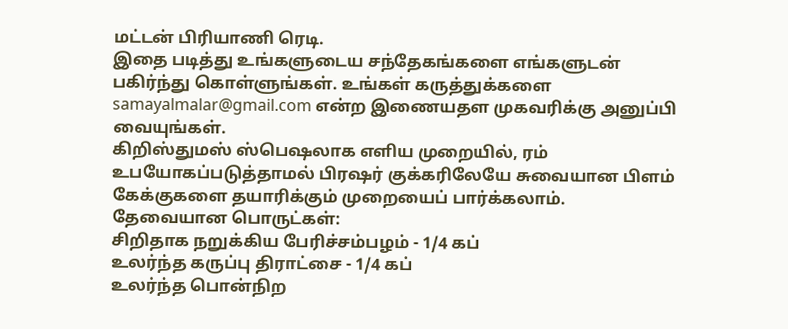மட்டன் பிரியாணி ரெடி.
இதை படித்து உங்களுடைய சந்தேகங்களை எங்களுடன் பகிர்ந்து கொள்ளுங்கள். உங்கள் கருத்துக்களை samayalmalar@gmail.com என்ற இணையதள முகவரிக்கு அனுப்பி வையுங்கள்.
கிறிஸ்துமஸ் ஸ்பெஷலாக எளிய முறையில், ரம் உபயோகப்படுத்தாமல் பிரஷர் குக்கரிலேயே சுவையான பிளம் கேக்குகளை தயாரிக்கும் முறையைப் பார்க்கலாம்.
தேவையான பொருட்கள்:
சிறிதாக நறுக்கிய பேரிச்சம்பழம் - 1/4 கப்
உலர்ந்த கருப்பு திராட்சை - 1/4 கப்
உலர்ந்த பொன்நிற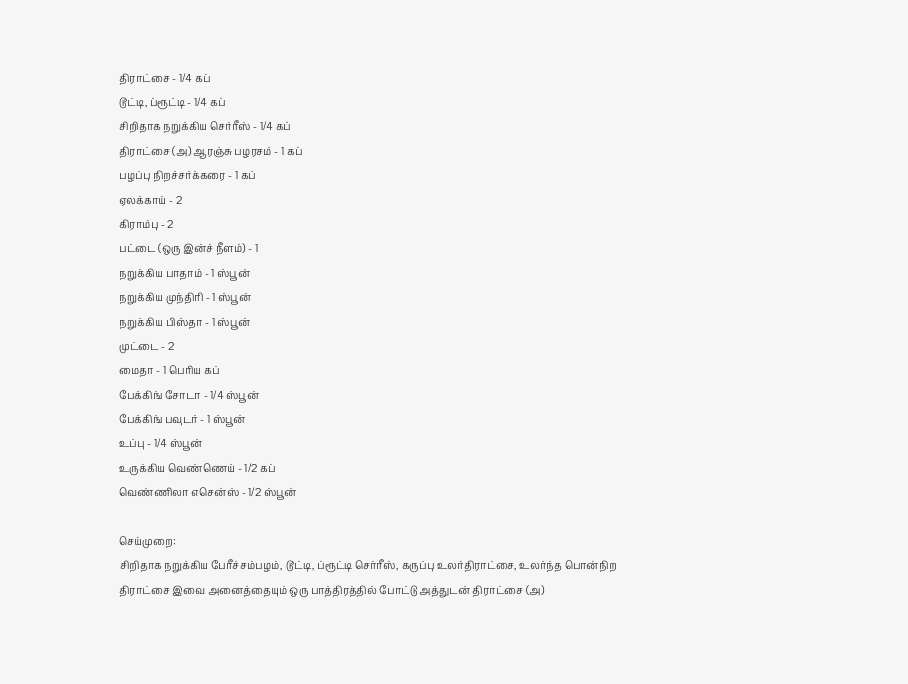திராட்சை - 1/4 கப்
டூட்டி, ப்ரூட்டி - 1/4 கப்
சிறிதாக நறுக்கிய செர்ரீஸ் - 1/4 கப்
திராட்சை (அ) ஆரஞ்சு பழரசம் - 1 கப்
பழப்பு நிறச்சர்க்கரை - 1 கப்
ஏலக்காய் - 2
கிராம்பு - 2
பட்டை (ஒரு இன்ச் நீளம்) - 1
நறுக்கிய பாதாம் - 1 ஸ்பூன்
நறுக்கிய முந்திரி - 1 ஸ்பூன்
நறுக்கிய பிஸ்தா - 1 ஸ்பூன்
முட்டை - 2
மைதா - 1 பெரிய கப்
பேக்கிங் சோடா - 1/4 ஸ்பூன்
பேக்கிங் பவுடர் - 1 ஸ்பூன்
உப்பு - 1/4 ஸ்பூன்
உருக்கிய வெண்ணெய் - 1/2 கப்
வெண்ணிலா எசென்ஸ் - 1/2 ஸ்பூன்

செய்முறை:
சிறிதாக நறுக்கிய பேரீச்சம்பழம், டூட்டி, ப்ரூட்டி செர்ரீஸ், கருப்பு உலர்திராட்சை, உலர்ந்த பொன்நிற திராட்சை இவை அனைத்தையும் ஒரு பாத்திரத்தில் போட்டு அத்துடன் திராட்சை (அ)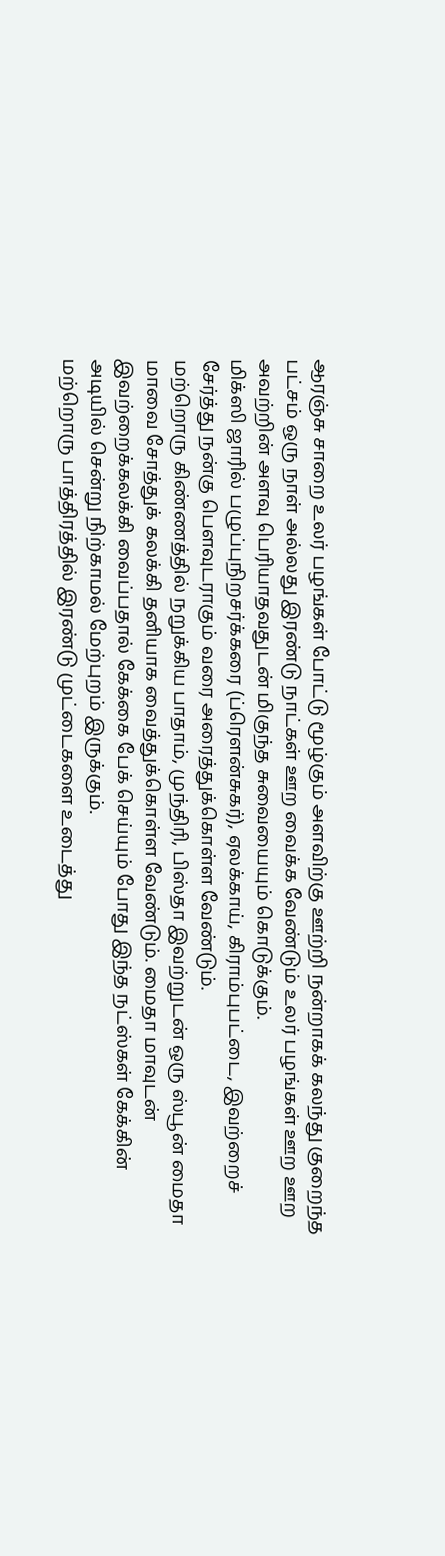ஆரஞ்சு சாறை உலர் பழங்கள் போட்டு மூழ்கும் அளவிற்கு ஊற்றி நன்றாகக் கலந்து குறைந்த பட்சம் ஒரு நாள் அல்லது இரண்டு நாட்கள் ஊற வைக்க வேண்டும் உலர் பழங்கள் ஊற ஊற அவற்றின் அளவு பெரியாதவதுடன் மிகுந்த சுவையையும் கொடுக்கும்.
மிக்ஸி ஜாரில் பழுப்புநிறசர்க்கரை (ப்ரெளன்சுகர்), ஏலக்காய், கிராம்புபட்டை, இவற்றைச் சேர்த்து நன்கு பெளவுடராகும் வரை அரைத்துக்கொள்ள வேண்டும்.
மற்றொரு கிண்ணத்தில் நறுக்கிய பாதாம், முந்திரி, பிஸ்தா இவற்றுடன் ஒரு ஸ்பூன் மைதா மாவை சோத்துக் கலக்கி தனியாக வைத்துக்கொள்ள வேண்டும். மைதா மாவுடன் இவற்றைக்கலக்கி வைப்பதால் கேக்கை பேக் செய்யும் போது இந்த நட்ஸ்கள் கேக்கின் அடியில் சென்று நிற்காமல் மேற்புறம் இருக்கும்.
மற்றொரு பாத்திரத்தில் இரண்டு முட்டைகளை உடைத்து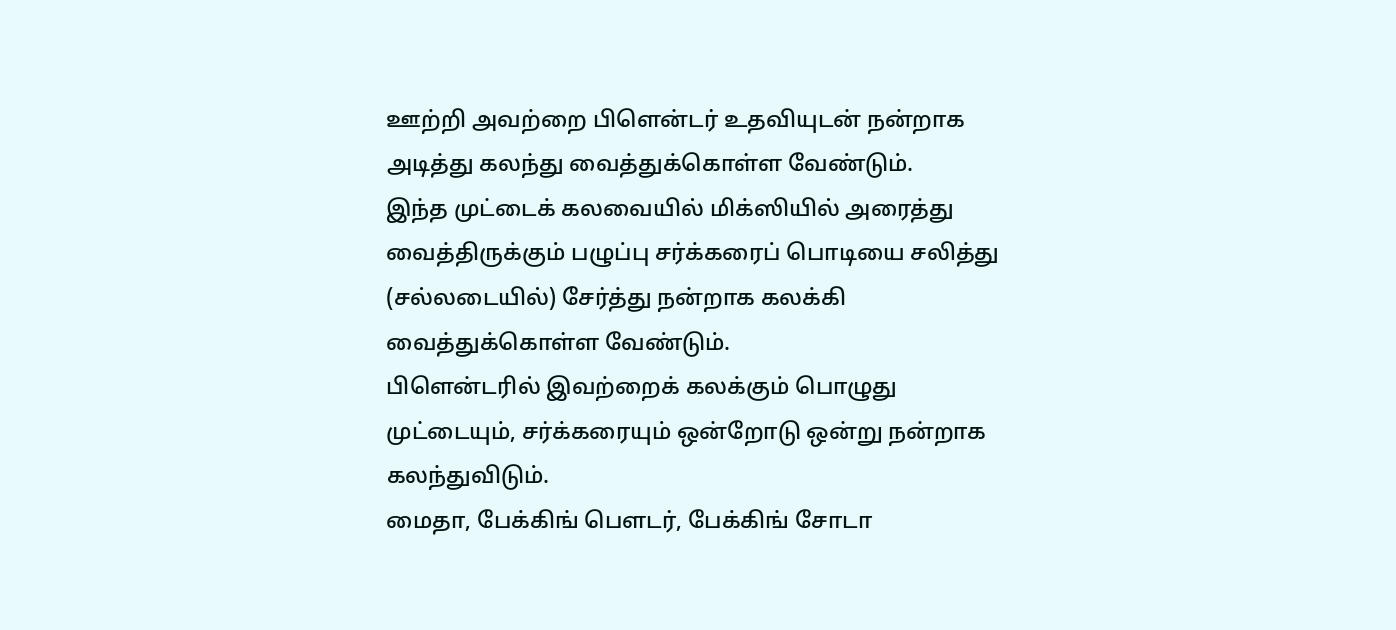ஊற்றி அவற்றை பிளென்டர் உதவியுடன் நன்றாக அடித்து கலந்து வைத்துக்கொள்ள வேண்டும்.
இந்த முட்டைக் கலவையில் மிக்ஸியில் அரைத்து வைத்திருக்கும் பழுப்பு சர்க்கரைப் பொடியை சலித்து (சல்லடையில்) சேர்த்து நன்றாக கலக்கி வைத்துக்கொள்ள வேண்டும்.
பிளென்டரில் இவற்றைக் கலக்கும் பொழுது முட்டையும், சர்க்கரையும் ஒன்றோடு ஒன்று நன்றாக கலந்துவிடும்.
மைதா, பேக்கிங் பெளடர், பேக்கிங் சோடா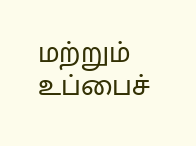மற்றும் உப்பைச்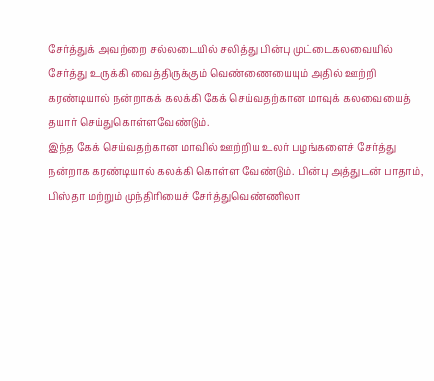சேர்த்துக் அவற்றை சல்லடையில் சலித்து பின்பு முட்டைகலவையில் சேர்த்து உருக்கி வைத்திருக்கும் வெண்ணையையும் அதில் ஊற்றி கரண்டியால் நன்றாகக் கலக்கி கேக் செய்வதற்கான மாவுக் கலவையைத் தயார் செய்துகொள்ளவேண்டும்.
இந்த கேக் செய்வதற்கான மாவில் ஊற்றிய உலர் பழங்களைச் சேர்த்து நன்றாக கரண்டியால் கலக்கி கொள்ள வேண்டும். பின்பு அத்துடன் பாதாம், பிஸ்தா மற்றும் முந்திரியைச் சேர்த்துவெண்ணிலா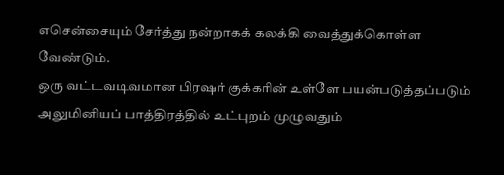எசென்சையும் சேர்த்து நன்றாகக் கலக்கி வைத்துக்கொள்ள வேண்டும்.
ஒரு வட்டவடிவமான பிரஷர் குக்கரின் உள்ளே பயன்படுத்தப்படும் அலுமினியப் பாத்திரத்தில் உட்புறம் முழுவதும்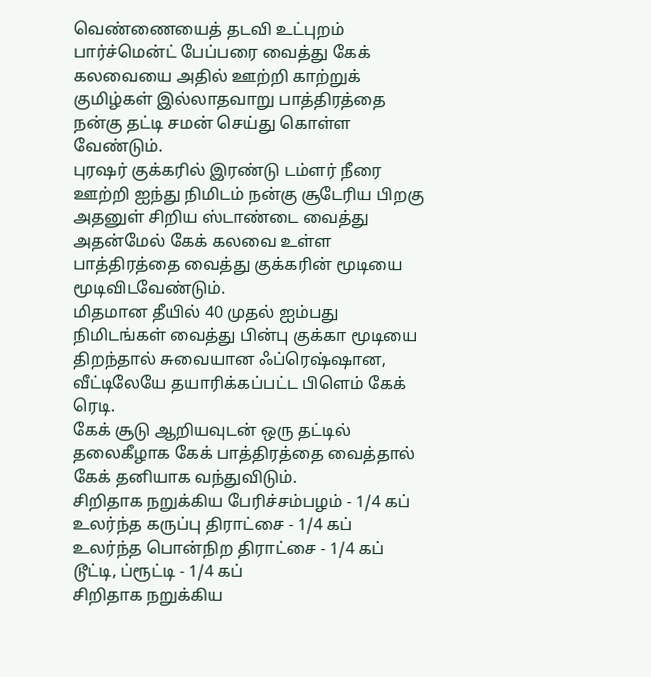வெண்ணையைத் தடவி உட்புறம் பார்ச்மென்ட் பேப்பரை வைத்து கேக் கலவையை அதில் ஊற்றி காற்றுக் குமிழ்கள் இல்லாதவாறு பாத்திரத்தை நன்கு தட்டி சமன் செய்து கொள்ள வேண்டும்.
புரஷர் குக்கரில் இரண்டு டம்ளர் நீரை ஊற்றி ஐந்து நிமிடம் நன்கு சூடேரிய பிறகு அதனுள் சிறிய ஸ்டாண்டை வைத்து அதன்மேல் கேக் கலவை உள்ள பாத்திரத்தை வைத்து குக்கரின் மூடியை மூடிவிடவேண்டும்.
மிதமான தீயில் 40 முதல் ஐம்பது நிமிடங்கள் வைத்து பின்பு குக்கா மூடியை திறந்தால் சுவையான ஃப்ரெஷ்ஷான, வீட்டிலேயே தயாரிக்கப்பட்ட பிளெம் கேக் ரெடி.
கேக் சூடு ஆறியவுடன் ஒரு தட்டில் தலைகீழாக கேக் பாத்திரத்தை வைத்தால் கேக் தனியாக வந்துவிடும்.
சிறிதாக நறுக்கிய பேரிச்சம்பழம் - 1/4 கப்
உலர்ந்த கருப்பு திராட்சை - 1/4 கப்
உலர்ந்த பொன்நிற திராட்சை - 1/4 கப்
டூட்டி, ப்ரூட்டி - 1/4 கப்
சிறிதாக நறுக்கிய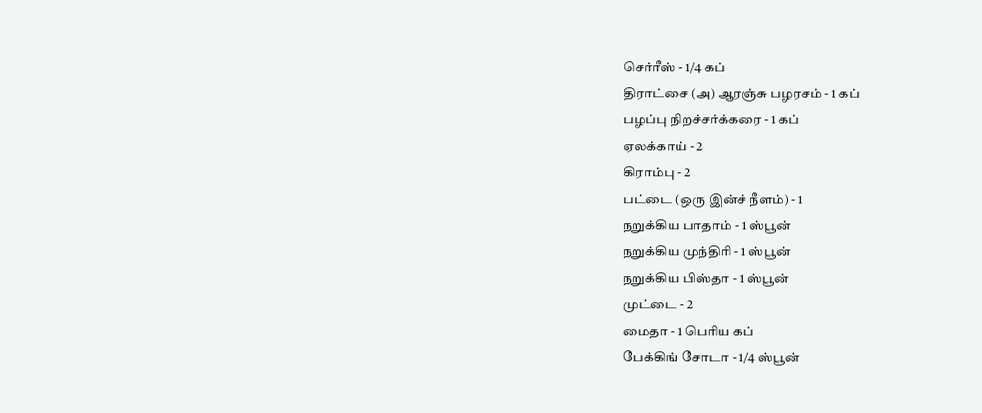செர்ரீஸ் - 1/4 கப்
திராட்சை (அ) ஆரஞ்சு பழரசம் - 1 கப்
பழப்பு நிறச்சர்க்கரை - 1 கப்
ஏலக்காய் - 2
கிராம்பு - 2
பட்டை (ஒரு இன்ச் நீளம்) - 1
நறுக்கிய பாதாம் - 1 ஸ்பூன்
நறுக்கிய முந்திரி - 1 ஸ்பூன்
நறுக்கிய பிஸ்தா - 1 ஸ்பூன்
முட்டை - 2
மைதா - 1 பெரிய கப்
பேக்கிங் சோடா - 1/4 ஸ்பூன்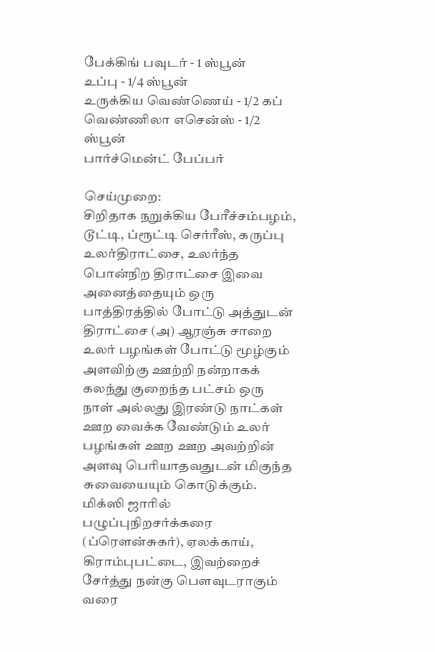பேக்கிங் பவுடர் - 1 ஸ்பூன்
உப்பு - 1/4 ஸ்பூன்
உருக்கிய வெண்ணெய் - 1/2 கப்
வெண்ணிலா எசென்ஸ் - 1/2 ஸ்பூன்
பார்ச்மென்ட் பேப்பர்

செய்முறை:
சிறிதாக நறுக்கிய பேரீச்சம்பழம், டூட்டி, ப்ரூட்டி செர்ரீஸ், கருப்பு உலர்திராட்சை, உலர்ந்த பொன்நிற திராட்சை இவை அனைத்தையும் ஒரு பாத்திரத்தில் போட்டு அத்துடன் திராட்சை (அ) ஆரஞ்சு சாறை உலர் பழங்கள் போட்டு மூழ்கும் அளவிற்கு ஊற்றி நன்றாகக் கலந்து குறைந்த பட்சம் ஒரு நாள் அல்லது இரண்டு நாட்கள் ஊற வைக்க வேண்டும் உலர் பழங்கள் ஊற ஊற அவற்றின் அளவு பெரியாதவதுடன் மிகுந்த சுவையையும் கொடுக்கும்.
மிக்ஸி ஜாரில் பழுப்புநிறசர்க்கரை (ப்ரெளன்சுகர்), ஏலக்காய், கிராம்புபட்டை, இவற்றைச் சேர்த்து நன்கு பெளவுடராகும் வரை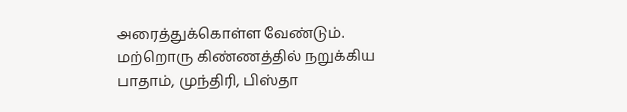அரைத்துக்கொள்ள வேண்டும்.
மற்றொரு கிண்ணத்தில் நறுக்கிய பாதாம், முந்திரி, பிஸ்தா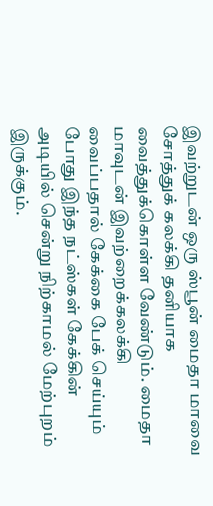இவற்றுடன் ஒரு ஸ்பூன் மைதா மாவை சோத்துக் கலக்கி தனியாக வைத்துக்கொள்ள வேண்டும். மைதா மாவுடன் இவற்றைக்கலக்கி வைப்பதால் கேக்கை பேக் செய்யும் போது இந்த நட்ஸ்கள் கேக்கின் அடியில் சென்று நிற்காமல் மேற்புறம் இருக்கும்.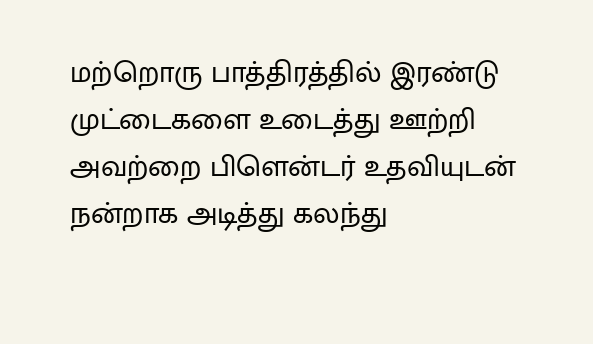மற்றொரு பாத்திரத்தில் இரண்டு முட்டைகளை உடைத்து ஊற்றி அவற்றை பிளென்டர் உதவியுடன் நன்றாக அடித்து கலந்து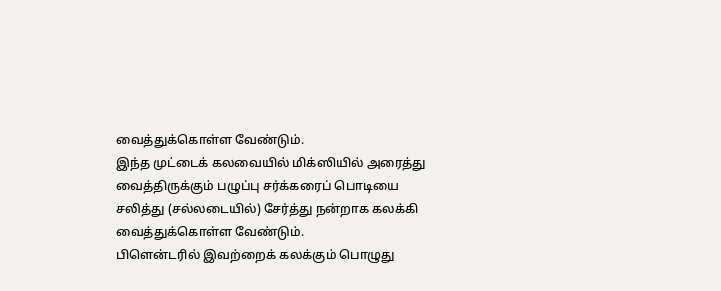வைத்துக்கொள்ள வேண்டும்.
இந்த முட்டைக் கலவையில் மிக்ஸியில் அரைத்து வைத்திருக்கும் பழுப்பு சர்க்கரைப் பொடியை சலித்து (சல்லடையில்) சேர்த்து நன்றாக கலக்கி வைத்துக்கொள்ள வேண்டும்.
பிளென்டரில் இவற்றைக் கலக்கும் பொழுது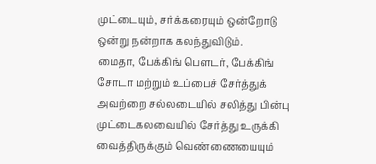முட்டையும், சர்க்கரையும் ஒன்றோடு ஒன்று நன்றாக கலந்துவிடும்.
மைதா, பேக்கிங் பெளடர், பேக்கிங் சோடா மற்றும் உப்பைச் சேர்த்துக் அவற்றை சல்லடையில் சலித்து பின்பு முட்டைகலவையில் சேர்த்து உருக்கி வைத்திருக்கும் வெண்ணையையும்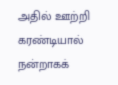அதில் ஊற்றி கரண்டியால் நன்றாகக்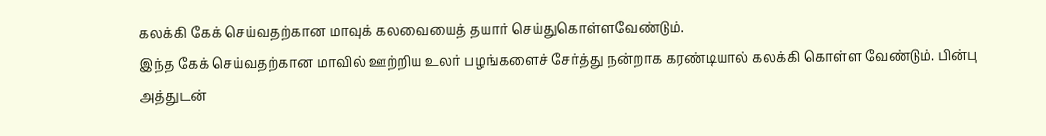கலக்கி கேக் செய்வதற்கான மாவுக் கலவையைத் தயார் செய்துகொள்ளவேண்டும்.
இந்த கேக் செய்வதற்கான மாவில் ஊற்றிய உலர் பழங்களைச் சேர்த்து நன்றாக கரண்டியால் கலக்கி கொள்ள வேண்டும். பின்பு அத்துடன்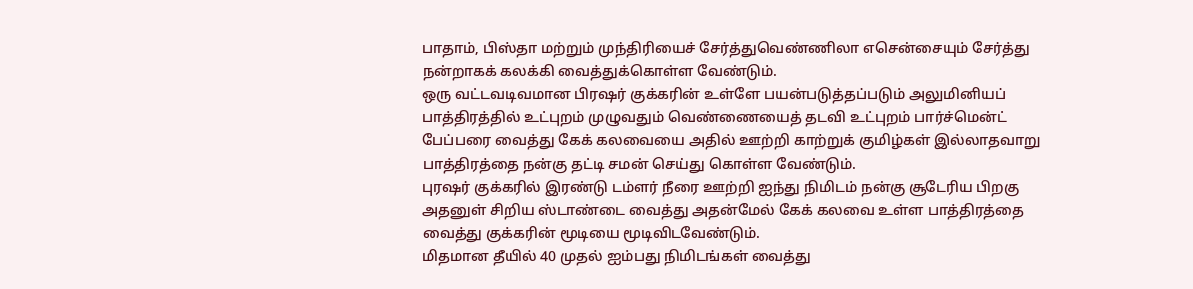பாதாம், பிஸ்தா மற்றும் முந்திரியைச் சேர்த்துவெண்ணிலா எசென்சையும் சேர்த்து நன்றாகக் கலக்கி வைத்துக்கொள்ள வேண்டும்.
ஒரு வட்டவடிவமான பிரஷர் குக்கரின் உள்ளே பயன்படுத்தப்படும் அலுமினியப் பாத்திரத்தில் உட்புறம் முழுவதும் வெண்ணையைத் தடவி உட்புறம் பார்ச்மென்ட் பேப்பரை வைத்து கேக் கலவையை அதில் ஊற்றி காற்றுக் குமிழ்கள் இல்லாதவாறு பாத்திரத்தை நன்கு தட்டி சமன் செய்து கொள்ள வேண்டும்.
புரஷர் குக்கரில் இரண்டு டம்ளர் நீரை ஊற்றி ஐந்து நிமிடம் நன்கு சூடேரிய பிறகு அதனுள் சிறிய ஸ்டாண்டை வைத்து அதன்மேல் கேக் கலவை உள்ள பாத்திரத்தை வைத்து குக்கரின் மூடியை மூடிவிடவேண்டும்.
மிதமான தீயில் 40 முதல் ஐம்பது நிமிடங்கள் வைத்து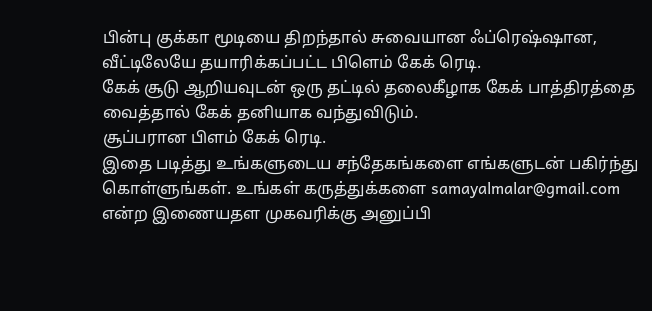பின்பு குக்கா மூடியை திறந்தால் சுவையான ஃப்ரெஷ்ஷான, வீட்டிலேயே தயாரிக்கப்பட்ட பிளெம் கேக் ரெடி.
கேக் சூடு ஆறியவுடன் ஒரு தட்டில் தலைகீழாக கேக் பாத்திரத்தை வைத்தால் கேக் தனியாக வந்துவிடும்.
சூப்பரான பிளம் கேக் ரெடி.
இதை படித்து உங்களுடைய சந்தேகங்களை எங்களுடன் பகிர்ந்து கொள்ளுங்கள். உங்கள் கருத்துக்களை samayalmalar@gmail.com என்ற இணையதள முகவரிக்கு அனுப்பி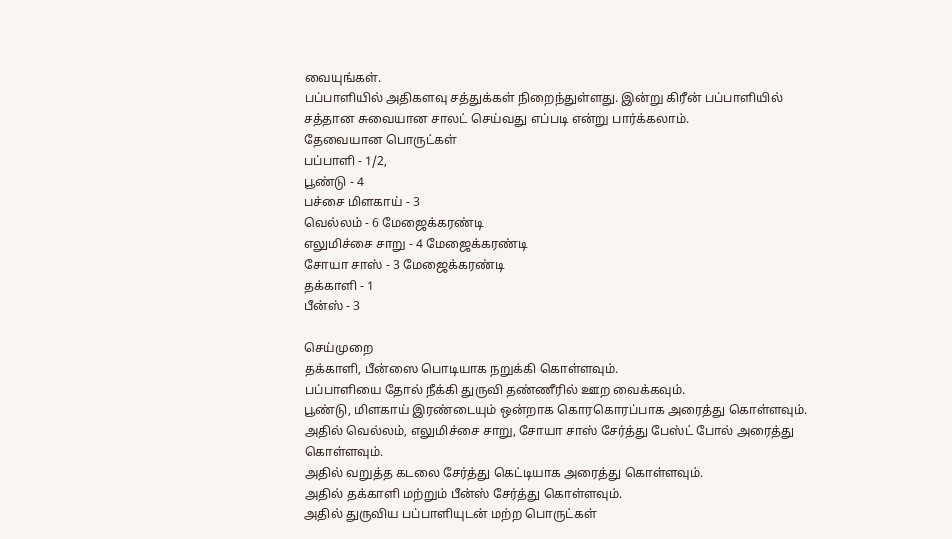வையுங்கள்.
பப்பாளியில் அதிகளவு சத்துக்கள் நிறைந்துள்ளது. இன்று கிரீன் பப்பாளியில் சத்தான சுவையான சாலட் செய்வது எப்படி என்று பார்க்கலாம்.
தேவையான பொருட்கள்
பப்பாளி - 1/2,
பூண்டு - 4
பச்சை மிளகாய் - 3
வெல்லம் - 6 மேஜைக்கரண்டி
எலுமிச்சை சாறு - 4 மேஜைக்கரண்டி
சோயா சாஸ் - 3 மேஜைக்கரண்டி
தக்காளி - 1
பீன்ஸ் - 3

செய்முறை
தக்காளி, பீன்ஸை பொடியாக நறுக்கி கொள்ளவும்.
பப்பாளியை தோல் நீக்கி துருவி தண்ணீரில் ஊற வைக்கவும்.
பூண்டு, மிளகாய் இரண்டையும் ஒன்றாக கொரகொரப்பாக அரைத்து கொள்ளவும்.
அதில் வெல்லம், எலுமிச்சை சாறு, சோயா சாஸ் சேர்த்து பேஸ்ட் போல் அரைத்து கொள்ளவும்.
அதில் வறுத்த கடலை சேர்த்து கெட்டியாக அரைத்து கொள்ளவும்.
அதில் தக்காளி மற்றும் பீன்ஸ் சேர்த்து கொள்ளவும்.
அதில் துருவிய பப்பாளியுடன் மற்ற பொருட்கள்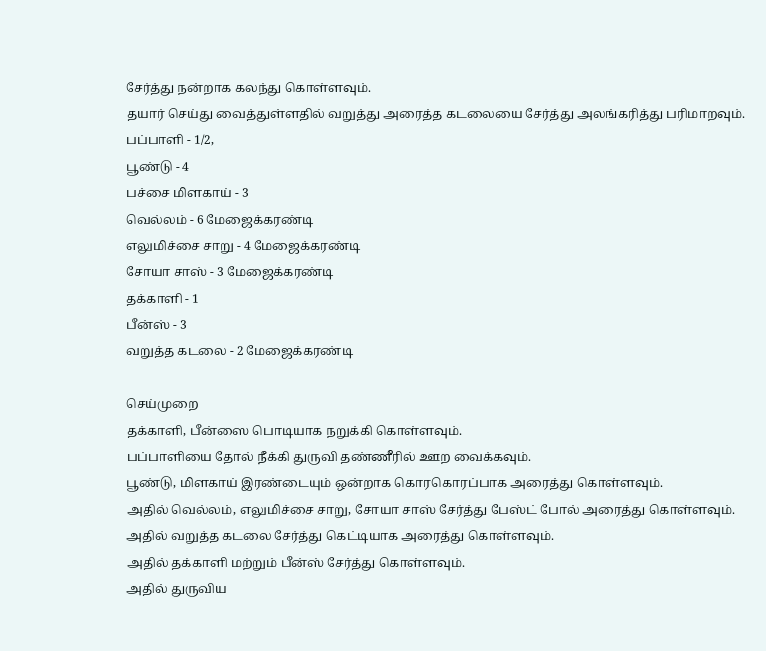சேர்த்து நன்றாக கலந்து கொள்ளவும்.
தயார் செய்து வைத்துள்ளதில் வறுத்து அரைத்த கடலையை சேர்த்து அலங்கரித்து பரிமாறவும்.
பப்பாளி - 1/2,
பூண்டு - 4
பச்சை மிளகாய் - 3
வெல்லம் - 6 மேஜைக்கரண்டி
எலுமிச்சை சாறு - 4 மேஜைக்கரண்டி
சோயா சாஸ் - 3 மேஜைக்கரண்டி
தக்காளி - 1
பீன்ஸ் - 3
வறுத்த கடலை - 2 மேஜைக்கரண்டி

செய்முறை
தக்காளி, பீன்ஸை பொடியாக நறுக்கி கொள்ளவும்.
பப்பாளியை தோல் நீக்கி துருவி தண்ணீரில் ஊற வைக்கவும்.
பூண்டு, மிளகாய் இரண்டையும் ஒன்றாக கொரகொரப்பாக அரைத்து கொள்ளவும்.
அதில் வெல்லம், எலுமிச்சை சாறு, சோயா சாஸ் சேர்த்து பேஸ்ட் போல் அரைத்து கொள்ளவும்.
அதில் வறுத்த கடலை சேர்த்து கெட்டியாக அரைத்து கொள்ளவும்.
அதில் தக்காளி மற்றும் பீன்ஸ் சேர்த்து கொள்ளவும்.
அதில் துருவிய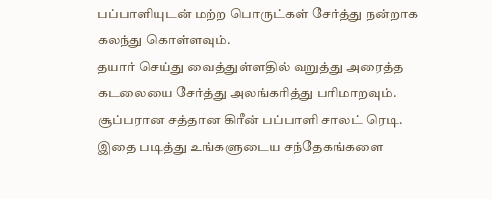பப்பாளியுடன் மற்ற பொருட்கள் சேர்த்து நன்றாக கலந்து கொள்ளவும்.
தயார் செய்து வைத்துள்ளதில் வறுத்து அரைத்த கடலையை சேர்த்து அலங்கரித்து பரிமாறவும்.
சூப்பரான சத்தான கிரீன் பப்பாளி சாலட் ரெடி.
இதை படித்து உங்களுடைய சந்தேகங்களை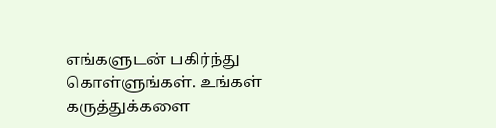எங்களுடன் பகிர்ந்து கொள்ளுங்கள். உங்கள் கருத்துக்களை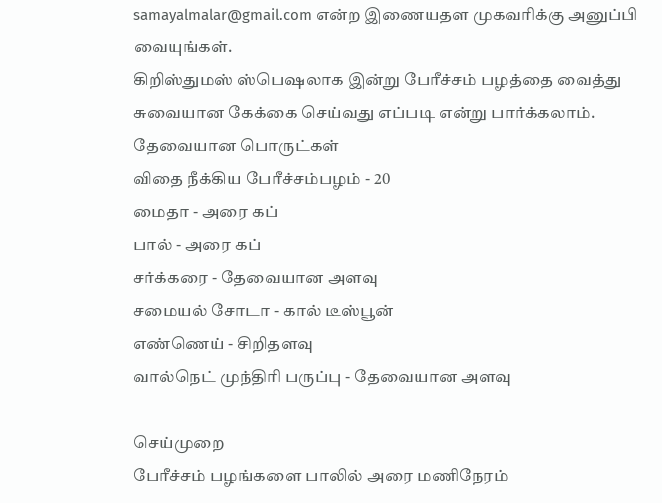samayalmalar@gmail.com என்ற இணையதள முகவரிக்கு அனுப்பி வையுங்கள்.
கிறிஸ்துமஸ் ஸ்பெஷலாக இன்று பேரீச்சம் பழத்தை வைத்து சுவையான கேக்கை செய்வது எப்படி என்று பார்க்கலாம்.
தேவையான பொருட்கள்
விதை நீக்கிய பேரீச்சம்பழம் - 20
மைதா - அரை கப்
பால் - அரை கப்
சர்க்கரை - தேவையான அளவு
சமையல் சோடா - கால் டீஸ்பூன்
எண்ணெய் - சிறிதளவு
வால்நெட் முந்திரி பருப்பு - தேவையான அளவு

செய்முறை
பேரீச்சம் பழங்களை பாலில் அரை மணிநேரம்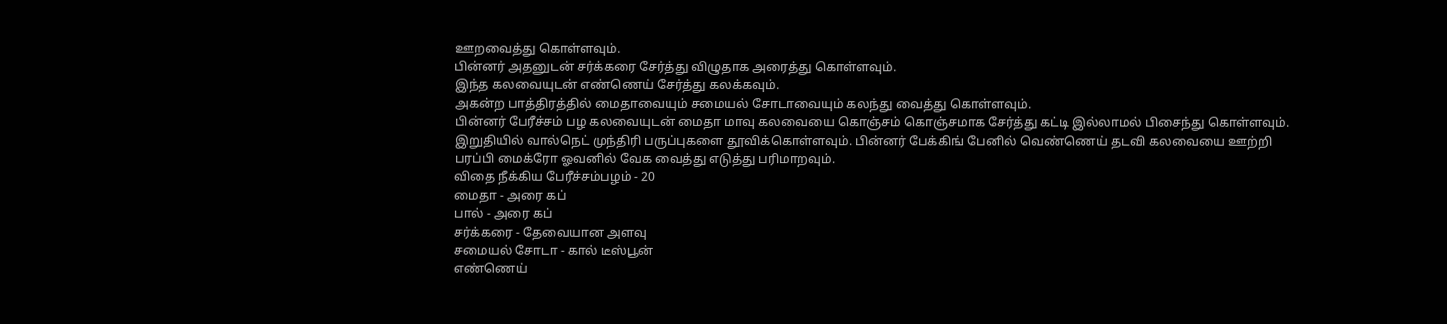ஊறவைத்து கொள்ளவும்.
பின்னர் அதனுடன் சர்க்கரை சேர்த்து விழுதாக அரைத்து கொள்ளவும்.
இந்த கலவையுடன் எண்ணெய் சேர்த்து கலக்கவும்.
அகன்ற பாத்திரத்தில் மைதாவையும் சமையல் சோடாவையும் கலந்து வைத்து கொள்ளவும்.
பின்னர் பேரீச்சம் பழ கலவையுடன் மைதா மாவு கலவையை கொஞ்சம் கொஞ்சமாக சேர்த்து கட்டி இல்லாமல் பிசைந்து கொள்ளவும்.
இறுதியில் வால்நெட் முந்திரி பருப்புகளை தூவிக்கொள்ளவும். பின்னர் பேக்கிங் பேனில் வெண்ணெய் தடவி கலவையை ஊற்றி பரப்பி மைக்ரோ ஓவனில் வேக வைத்து எடுத்து பரிமாறவும்.
விதை நீக்கிய பேரீச்சம்பழம் - 20
மைதா - அரை கப்
பால் - அரை கப்
சர்க்கரை - தேவையான அளவு
சமையல் சோடா - கால் டீஸ்பூன்
எண்ணெய்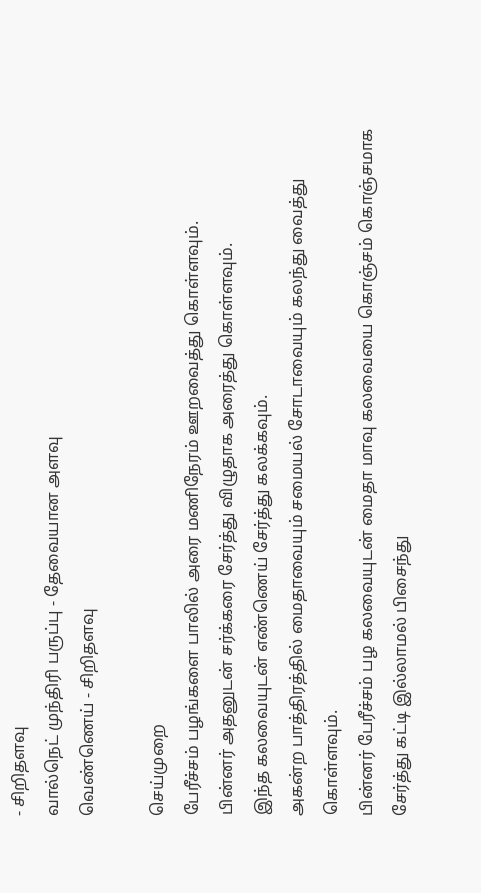- சிறிதளவு
வால்நெட் முந்திரி பருப்பு - தேவையான அளவு
வெண்ணெய் - சிறிதளவு

செய்முறை
பேரீச்சம் பழங்களை பாலில் அரை மணிநேரம் ஊறவைத்து கொள்ளவும்.
பின்னர் அதனுடன் சர்க்கரை சேர்த்து விழுதாக அரைத்து கொள்ளவும்.
இந்த கலவையுடன் எண்ணெய் சேர்த்து கலக்கவும்.
அகன்ற பாத்திரத்தில் மைதாவையும் சமையல் சோடாவையும் கலந்து வைத்து கொள்ளவும்.
பின்னர் பேரீச்சம் பழ கலவையுடன் மைதா மாவு கலவையை கொஞ்சம் கொஞ்சமாக சேர்த்து கட்டி இல்லாமல் பிசைந்து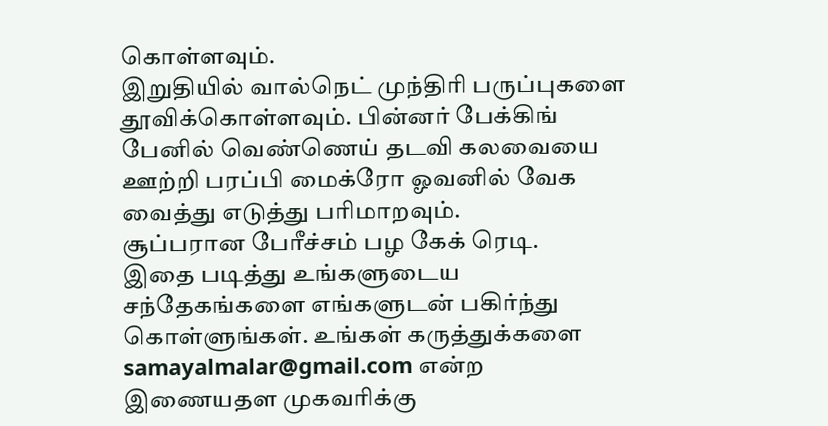கொள்ளவும்.
இறுதியில் வால்நெட் முந்திரி பருப்புகளை தூவிக்கொள்ளவும். பின்னர் பேக்கிங் பேனில் வெண்ணெய் தடவி கலவையை ஊற்றி பரப்பி மைக்ரோ ஓவனில் வேக வைத்து எடுத்து பரிமாறவும்.
சூப்பரான பேரீச்சம் பழ கேக் ரெடி.
இதை படித்து உங்களுடைய சந்தேகங்களை எங்களுடன் பகிர்ந்து கொள்ளுங்கள். உங்கள் கருத்துக்களை samayalmalar@gmail.com என்ற இணையதள முகவரிக்கு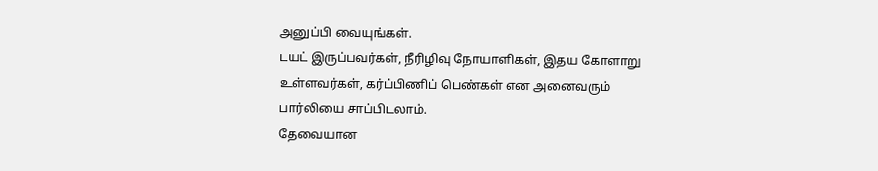அனுப்பி வையுங்கள்.
டயட் இருப்பவர்கள், நீரிழிவு நோயாளிகள், இதய கோளாறு உள்ளவர்கள், கர்ப்பிணிப் பெண்கள் என அனைவரும் பார்லியை சாப்பிடலாம்.
தேவையான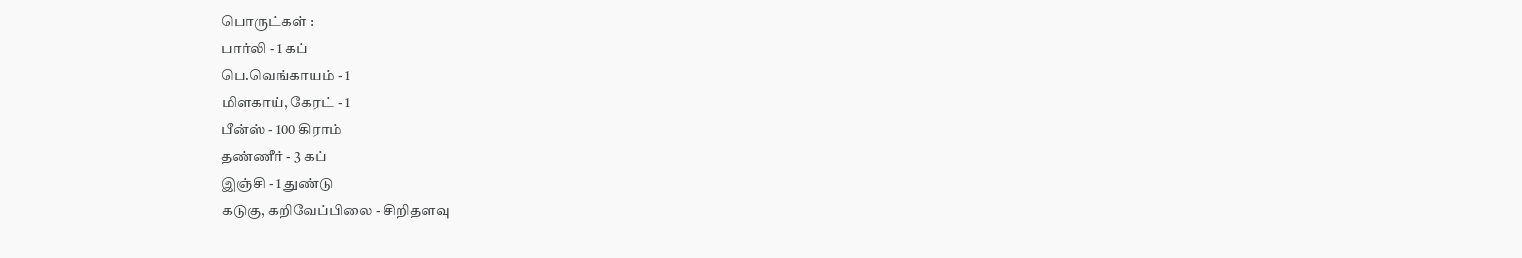பொருட்கள் :
பார்லி - 1 கப்
பெ.வெங்காயம் - 1
மிளகாய், கேரட் - 1
பீன்ஸ் - 100 கிராம்
தண்ணீர் - 3 கப்
இஞ்சி - 1 துண்டு
கடுகு, கறிவேப்பிலை - சிறிதளவு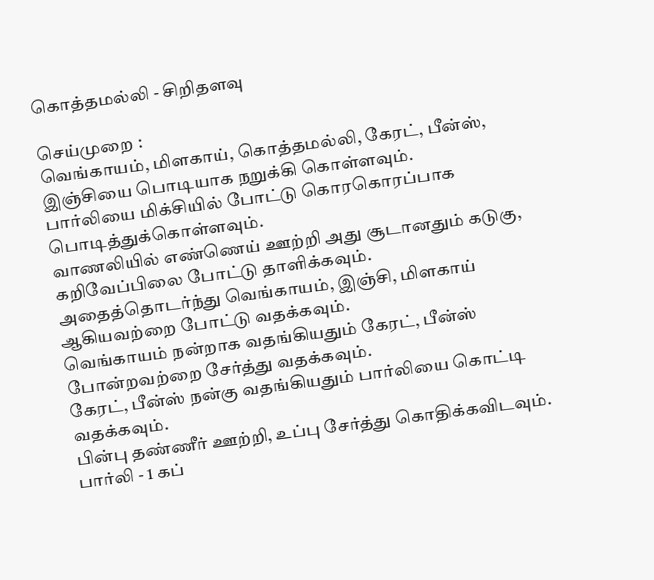கொத்தமல்லி - சிறிதளவு

செய்முறை :
வெங்காயம், மிளகாய், கொத்தமல்லி, கேரட், பீன்ஸ், இஞ்சியை பொடியாக நறுக்கி கொள்ளவும்.
பார்லியை மிக்சியில் போட்டு கொரகொரப்பாக பொடித்துக்கொள்ளவும்.
வாணலியில் எண்ணெய் ஊற்றி அது சூடானதும் கடுகு, கறிவேப்பிலை போட்டு தாளிக்கவும்.
அதைத்தொடர்ந்து வெங்காயம், இஞ்சி, மிளகாய் ஆகியவற்றை போட்டு வதக்கவும்.
வெங்காயம் நன்றாக வதங்கியதும் கேரட், பீன்ஸ் போன்றவற்றை சேர்த்து வதக்கவும்.
கேரட், பீன்ஸ் நன்கு வதங்கியதும் பார்லியை கொட்டி வதக்கவும்.
பின்பு தண்ணீர் ஊற்றி, உப்பு சேர்த்து கொதிக்கவிடவும்.
பார்லி - 1 கப்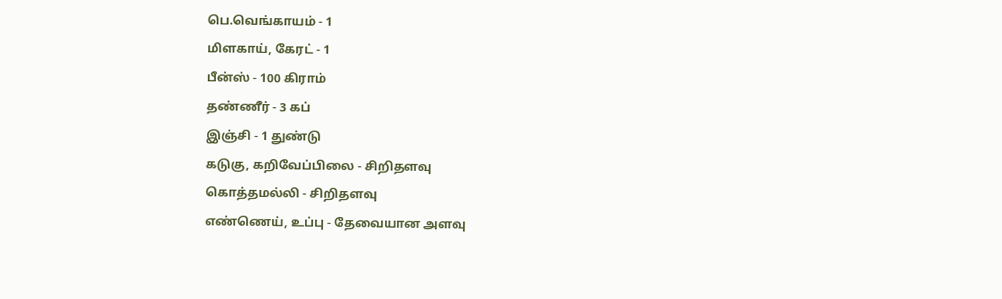பெ.வெங்காயம் - 1
மிளகாய், கேரட் - 1
பீன்ஸ் - 100 கிராம்
தண்ணீர் - 3 கப்
இஞ்சி - 1 துண்டு
கடுகு, கறிவேப்பிலை - சிறிதளவு
கொத்தமல்லி - சிறிதளவு
எண்ணெய், உப்பு - தேவையான அளவு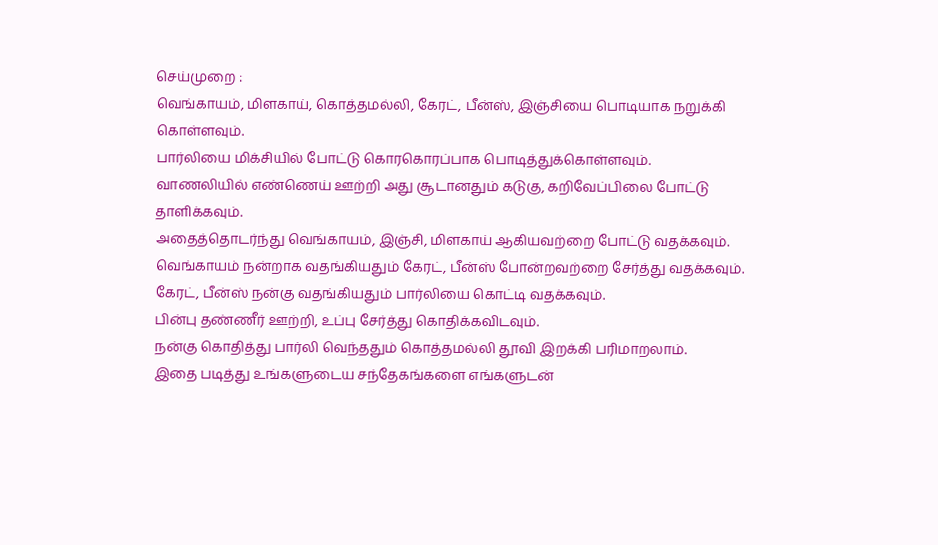செய்முறை :
வெங்காயம், மிளகாய், கொத்தமல்லி, கேரட், பீன்ஸ், இஞ்சியை பொடியாக நறுக்கி கொள்ளவும்.
பார்லியை மிக்சியில் போட்டு கொரகொரப்பாக பொடித்துக்கொள்ளவும்.
வாணலியில் எண்ணெய் ஊற்றி அது சூடானதும் கடுகு, கறிவேப்பிலை போட்டு தாளிக்கவும்.
அதைத்தொடர்ந்து வெங்காயம், இஞ்சி, மிளகாய் ஆகியவற்றை போட்டு வதக்கவும்.
வெங்காயம் நன்றாக வதங்கியதும் கேரட், பீன்ஸ் போன்றவற்றை சேர்த்து வதக்கவும்.
கேரட், பீன்ஸ் நன்கு வதங்கியதும் பார்லியை கொட்டி வதக்கவும்.
பின்பு தண்ணீர் ஊற்றி, உப்பு சேர்த்து கொதிக்கவிடவும்.
நன்கு கொதித்து பார்லி வெந்ததும் கொத்தமல்லி தூவி இறக்கி பரிமாறலாம்.
இதை படித்து உங்களுடைய சந்தேகங்களை எங்களுடன்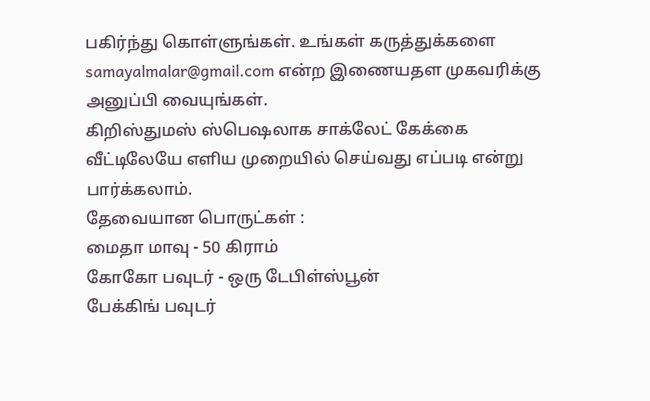பகிர்ந்து கொள்ளுங்கள். உங்கள் கருத்துக்களை samayalmalar@gmail.com என்ற இணையதள முகவரிக்கு அனுப்பி வையுங்கள்.
கிறிஸ்துமஸ் ஸ்பெஷலாக சாக்லேட் கேக்கை வீட்டிலேயே எளிய முறையில் செய்வது எப்படி என்று பார்க்கலாம்.
தேவையான பொருட்கள் :
மைதா மாவு - 50 கிராம்
கோகோ பவுடர் - ஒரு டேபிள்ஸ்பூன்
பேக்கிங் பவுடர்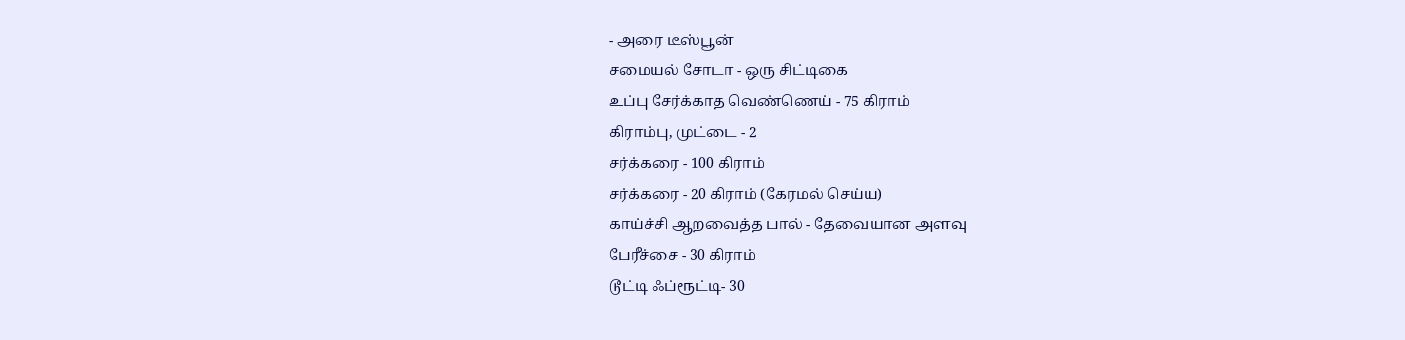- அரை டீஸ்பூன்
சமையல் சோடா - ஒரு சிட்டிகை
உப்பு சேர்க்காத வெண்ணெய் - 75 கிராம்
கிராம்பு, முட்டை - 2
சர்க்கரை - 100 கிராம்
சர்க்கரை - 20 கிராம் (கேரமல் செய்ய)
காய்ச்சி ஆறவைத்த பால் - தேவையான அளவு
பேரீச்சை - 30 கிராம்
டூட்டி ஃப்ரூட்டி- 30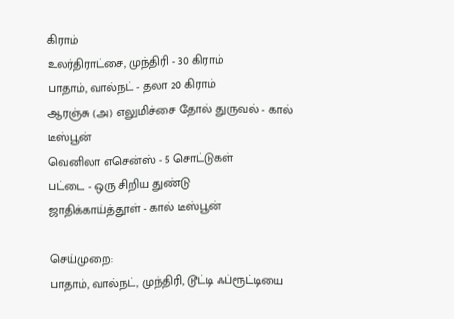கிராம்
உலர்திராட்சை, முந்திரி - 30 கிராம்
பாதாம், வால்நட் - தலா 20 கிராம்
ஆரஞ்சு (அ) எலுமிச்சை தோல் துருவல் - கால் டீஸ்பூன்
வெனிலா எசென்ஸ் - 5 சொட்டுகள்
பட்டை - ஒரு சிறிய துண்டு
ஜாதிக்காய்த்தூள் - கால் டீஸ்பூன்

செய்முறை:
பாதாம், வால்நட், முந்திரி, டூட்டி ஃப்ரூட்டியை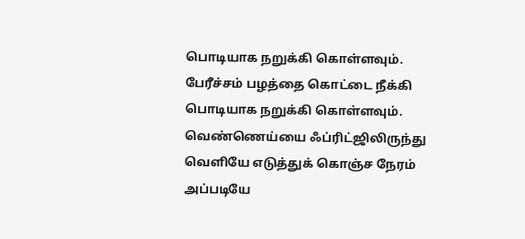பொடியாக நறுக்கி கொள்ளவும்.
பேரீச்சம் பழத்தை கொட்டை நீக்கி பொடியாக நறுக்கி கொள்ளவும்.
வெண்ணெய்யை ஃப்ரிட்ஜிலிருந்து வெளியே எடுத்துக் கொஞ்ச நேரம் அப்படியே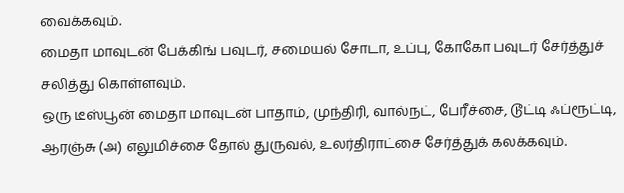வைக்கவும்.
மைதா மாவுடன் பேக்கிங் பவுடர், சமையல் சோடா, உப்பு, கோகோ பவுடர் சேர்த்துச் சலித்து கொள்ளவும்.
ஒரு டீஸ்பூன் மைதா மாவுடன் பாதாம், முந்திரி, வால்நட், பேரீச்சை, டூட்டி ஃப்ரூட்டி, ஆரஞ்சு (அ) எலுமிச்சை தோல் துருவல், உலர்திராட்சை சேர்த்துக் கலக்கவும்.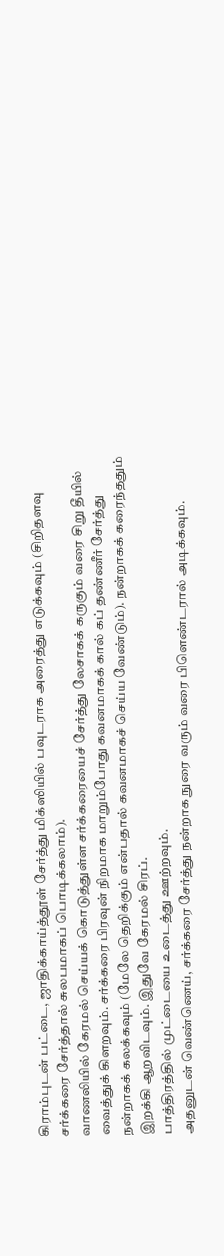கிராம்புடன் பட்டை, ஜாதிக்காய்த்தூள் சேர்த்து மிக்ஸியில் பவுடராக அரைத்து எடுக்கவும் (சிறிதளவு சர்க்கரை சேர்த்தால் சுலபமாகப் பொடிக்கலாம்).
வாணலியில் கேரமல் செய்யக் கொடுத்துள்ள சர்க்கரையைச் சேர்த்து லேசாகக் கருகும் வரை சிறு தீயில் வைத்துக் கிளறவும். சர்க்கரை பிரவுன் நிறமாக மாறும்போது கவனமாகக் கால் கப் தண்ணீர் சேர்த்து நன்றாகக் கலக்கவும் (மேலே தெறிக்கும் என்பதால் கவனமாகச் செய்ய வேண்டும்). நன்றாகக் கரைந்ததும் இறக்கி ஆறவிடவும். இதுவே கேரமல் சிரப்.
பாத்திரத்தில் முட்டையை உடைத்து ஊற்றவும்.
அதனுடன் வெண்ணெய், சர்க்கரை சேர்த்து நன்றாக நுரை வரும் வரை பிளெண்டரால் அடிக்கவும்.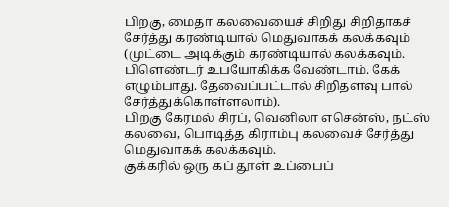பிறகு, மைதா கலவையைச் சிறிது சிறிதாகச் சேர்த்து கரண்டியால் மெதுவாகக் கலக்கவும் (முட்டை அடிக்கும் கரண்டியால் கலக்கவும். பிளெண்டர் உபயோகிக்க வேண்டாம். கேக் எழும்பாது. தேவைப்பட்டால் சிறிதளவு பால் சேர்த்துக்கொள்ளலாம்).
பிறகு கேரமல் சிரப், வெனிலா எசென்ஸ், நட்ஸ் கலவை, பொடித்த கிராம்பு கலவைச் சேர்த்து மெதுவாகக் கலக்கவும்.
குக்கரில் ஒரு கப் தூள் உப்பைப்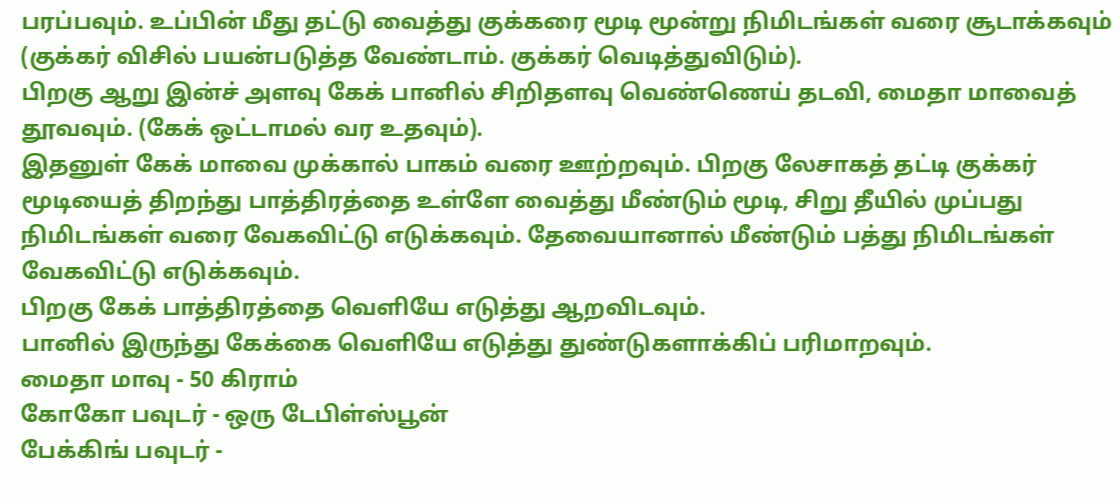பரப்பவும். உப்பின் மீது தட்டு வைத்து குக்கரை மூடி மூன்று நிமிடங்கள் வரை சூடாக்கவும் (குக்கர் விசில் பயன்படுத்த வேண்டாம். குக்கர் வெடித்துவிடும்).
பிறகு ஆறு இன்ச் அளவு கேக் பானில் சிறிதளவு வெண்ணெய் தடவி, மைதா மாவைத் தூவவும். (கேக் ஒட்டாமல் வர உதவும்).
இதனுள் கேக் மாவை முக்கால் பாகம் வரை ஊற்றவும். பிறகு லேசாகத் தட்டி குக்கர் மூடியைத் திறந்து பாத்திரத்தை உள்ளே வைத்து மீண்டும் மூடி, சிறு தீயில் முப்பது நிமிடங்கள் வரை வேகவிட்டு எடுக்கவும். தேவையானால் மீண்டும் பத்து நிமிடங்கள் வேகவிட்டு எடுக்கவும்.
பிறகு கேக் பாத்திரத்தை வெளியே எடுத்து ஆறவிடவும்.
பானில் இருந்து கேக்கை வெளியே எடுத்து துண்டுகளாக்கிப் பரிமாறவும்.
மைதா மாவு - 50 கிராம்
கோகோ பவுடர் - ஒரு டேபிள்ஸ்பூன்
பேக்கிங் பவுடர் -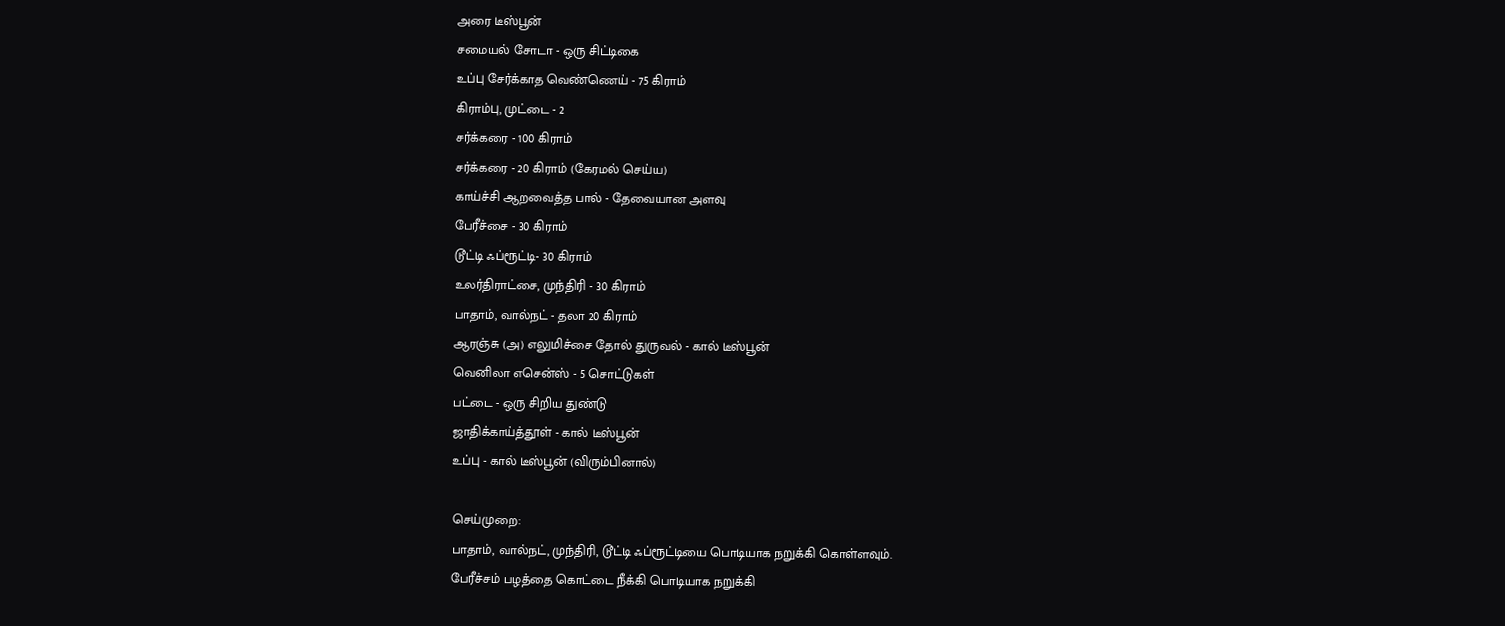அரை டீஸ்பூன்
சமையல் சோடா - ஒரு சிட்டிகை
உப்பு சேர்க்காத வெண்ணெய் - 75 கிராம்
கிராம்பு, முட்டை - 2
சர்க்கரை - 100 கிராம்
சர்க்கரை - 20 கிராம் (கேரமல் செய்ய)
காய்ச்சி ஆறவைத்த பால் - தேவையான அளவு
பேரீச்சை - 30 கிராம்
டூட்டி ஃப்ரூட்டி- 30 கிராம்
உலர்திராட்சை, முந்திரி - 30 கிராம்
பாதாம், வால்நட் - தலா 20 கிராம்
ஆரஞ்சு (அ) எலுமிச்சை தோல் துருவல் - கால் டீஸ்பூன்
வெனிலா எசென்ஸ் - 5 சொட்டுகள்
பட்டை - ஒரு சிறிய துண்டு
ஜாதிக்காய்த்தூள் - கால் டீஸ்பூன்
உப்பு - கால் டீஸ்பூன் (விரும்பினால்)

செய்முறை:
பாதாம், வால்நட், முந்திரி, டூட்டி ஃப்ரூட்டியை பொடியாக நறுக்கி கொள்ளவும்.
பேரீச்சம் பழத்தை கொட்டை நீக்கி பொடியாக நறுக்கி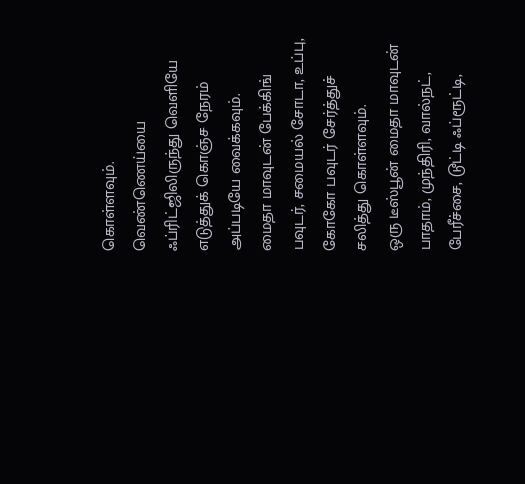கொள்ளவும்.
வெண்ணெய்யை ஃப்ரிட்ஜிலிருந்து வெளியே எடுத்துக் கொஞ்ச நேரம் அப்படியே வைக்கவும்.
மைதா மாவுடன் பேக்கிங் பவுடர், சமையல் சோடா, உப்பு, கோகோ பவுடர் சேர்த்துச் சலித்து கொள்ளவும்.
ஒரு டீஸ்பூன் மைதா மாவுடன் பாதாம், முந்திரி, வால்நட், பேரீச்சை, டூட்டி ஃப்ரூட்டி,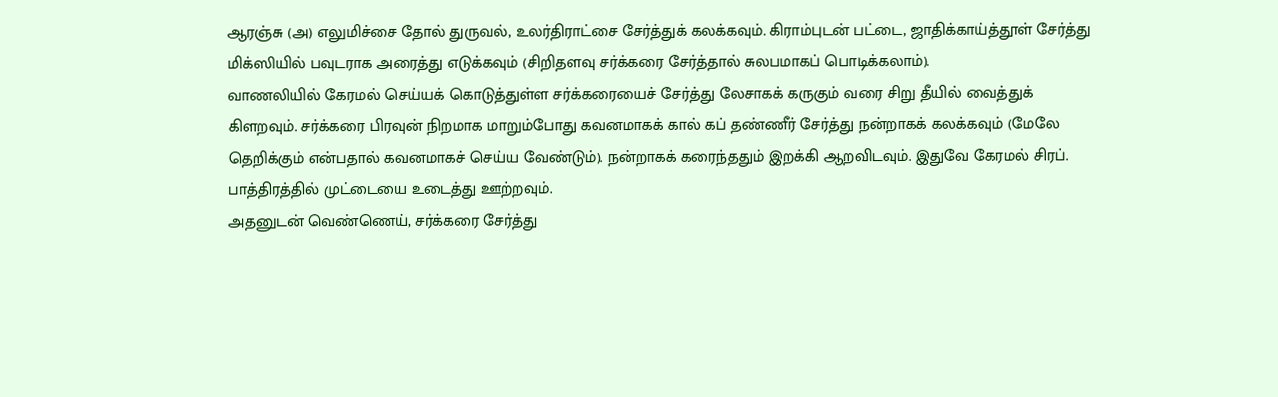ஆரஞ்சு (அ) எலுமிச்சை தோல் துருவல், உலர்திராட்சை சேர்த்துக் கலக்கவும். கிராம்புடன் பட்டை, ஜாதிக்காய்த்தூள் சேர்த்து மிக்ஸியில் பவுடராக அரைத்து எடுக்கவும் (சிறிதளவு சர்க்கரை சேர்த்தால் சுலபமாகப் பொடிக்கலாம்).
வாணலியில் கேரமல் செய்யக் கொடுத்துள்ள சர்க்கரையைச் சேர்த்து லேசாகக் கருகும் வரை சிறு தீயில் வைத்துக் கிளறவும். சர்க்கரை பிரவுன் நிறமாக மாறும்போது கவனமாகக் கால் கப் தண்ணீர் சேர்த்து நன்றாகக் கலக்கவும் (மேலே தெறிக்கும் என்பதால் கவனமாகச் செய்ய வேண்டும்). நன்றாகக் கரைந்ததும் இறக்கி ஆறவிடவும். இதுவே கேரமல் சிரப்.
பாத்திரத்தில் முட்டையை உடைத்து ஊற்றவும்.
அதனுடன் வெண்ணெய், சர்க்கரை சேர்த்து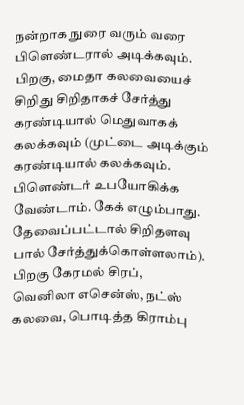நன்றாக நுரை வரும் வரை பிளெண்டரால் அடிக்கவும்.
பிறகு, மைதா கலவையைச் சிறிது சிறிதாகச் சேர்த்து கரண்டியால் மெதுவாகக் கலக்கவும் (முட்டை அடிக்கும் கரண்டியால் கலக்கவும். பிளெண்டர் உபயோகிக்க வேண்டாம். கேக் எழும்பாது. தேவைப்பட்டால் சிறிதளவு பால் சேர்த்துக்கொள்ளலாம்).
பிறகு கேரமல் சிரப், வெனிலா எசென்ஸ், நட்ஸ் கலவை, பொடித்த கிராம்பு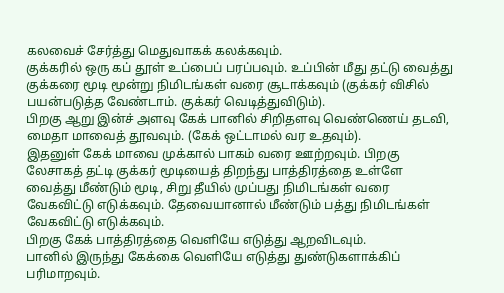கலவைச் சேர்த்து மெதுவாகக் கலக்கவும்.
குக்கரில் ஒரு கப் தூள் உப்பைப் பரப்பவும். உப்பின் மீது தட்டு வைத்து குக்கரை மூடி மூன்று நிமிடங்கள் வரை சூடாக்கவும் (குக்கர் விசில் பயன்படுத்த வேண்டாம். குக்கர் வெடித்துவிடும்).
பிறகு ஆறு இன்ச் அளவு கேக் பானில் சிறிதளவு வெண்ணெய் தடவி, மைதா மாவைத் தூவவும். (கேக் ஒட்டாமல் வர உதவும்).
இதனுள் கேக் மாவை முக்கால் பாகம் வரை ஊற்றவும். பிறகு லேசாகத் தட்டி குக்கர் மூடியைத் திறந்து பாத்திரத்தை உள்ளே வைத்து மீண்டும் மூடி, சிறு தீயில் முப்பது நிமிடங்கள் வரை வேகவிட்டு எடுக்கவும். தேவையானால் மீண்டும் பத்து நிமிடங்கள் வேகவிட்டு எடுக்கவும்.
பிறகு கேக் பாத்திரத்தை வெளியே எடுத்து ஆறவிடவும்.
பானில் இருந்து கேக்கை வெளியே எடுத்து துண்டுகளாக்கிப் பரிமாறவும்.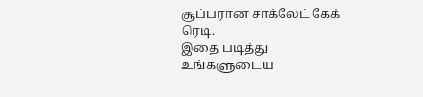சூப்பரான சாக்லேட் கேக் ரெடி.
இதை படித்து உங்களுடைய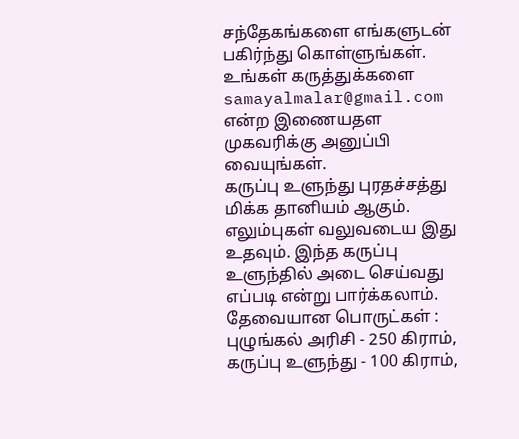சந்தேகங்களை எங்களுடன் பகிர்ந்து கொள்ளுங்கள். உங்கள் கருத்துக்களை samayalmalar@gmail.com என்ற இணையதள முகவரிக்கு அனுப்பி வையுங்கள்.
கருப்பு உளுந்து புரதச்சத்து மிக்க தானியம் ஆகும். எலும்புகள் வலுவடைய இது உதவும். இந்த கருப்பு உளுந்தில் அடை செய்வது எப்படி என்று பார்க்கலாம்.
தேவையான பொருட்கள் :
புழுங்கல் அரிசி - 250 கிராம்,
கருப்பு உளுந்து - 100 கிராம்,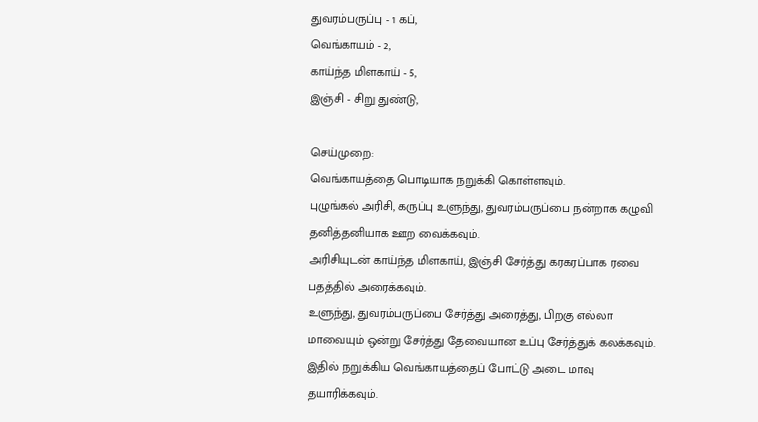துவரம்பருப்பு - 1 கப்,
வெங்காயம் - 2,
காய்ந்த மிளகாய் - 5,
இஞ்சி - சிறு துண்டு,

செய்முறை:
வெங்காயத்தை பொடியாக நறுக்கி கொள்ளவும்.
புழுங்கல் அரிசி, கருப்பு உளுந்து, துவரம்பருப்பை நன்றாக கழுவி தனித்தனியாக ஊற வைக்கவும்.
அரிசியுடன் காய்ந்த மிளகாய், இஞ்சி சேர்த்து கரகரப்பாக ரவை பதத்தில் அரைக்கவும்.
உளுந்து, துவரம்பருப்பை சேர்த்து அரைத்து, பிறகு எல்லா மாவையும் ஒன்று சேர்த்து தேவையான உப்பு சேர்த்துக் கலக்கவும்.
இதில் நறுக்கிய வெங்காயத்தைப் போட்டு அடை மாவு தயாரிக்கவும்.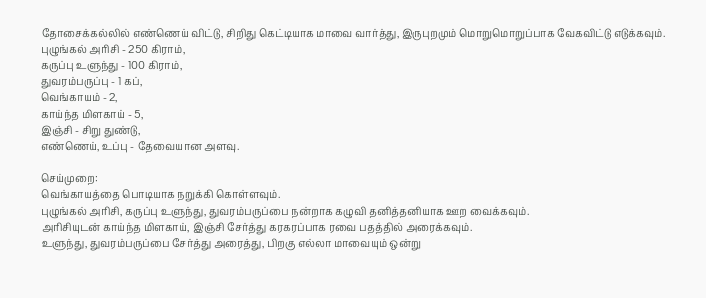தோசைக்கல்லில் எண்ணெய் விட்டு, சிறிது கெட்டியாக மாவை வார்த்து, இருபுறமும் மொறுமொறுப்பாக வேகவிட்டு எடுக்கவும்.
புழுங்கல் அரிசி - 250 கிராம்,
கருப்பு உளுந்து - 100 கிராம்,
துவரம்பருப்பு - 1 கப்,
வெங்காயம் - 2,
காய்ந்த மிளகாய் - 5,
இஞ்சி - சிறு துண்டு,
எண்ணெய், உப்பு - தேவையான அளவு.

செய்முறை:
வெங்காயத்தை பொடியாக நறுக்கி கொள்ளவும்.
புழுங்கல் அரிசி, கருப்பு உளுந்து, துவரம்பருப்பை நன்றாக கழுவி தனித்தனியாக ஊற வைக்கவும்.
அரிசியுடன் காய்ந்த மிளகாய், இஞ்சி சேர்த்து கரகரப்பாக ரவை பதத்தில் அரைக்கவும்.
உளுந்து, துவரம்பருப்பை சேர்த்து அரைத்து, பிறகு எல்லா மாவையும் ஒன்று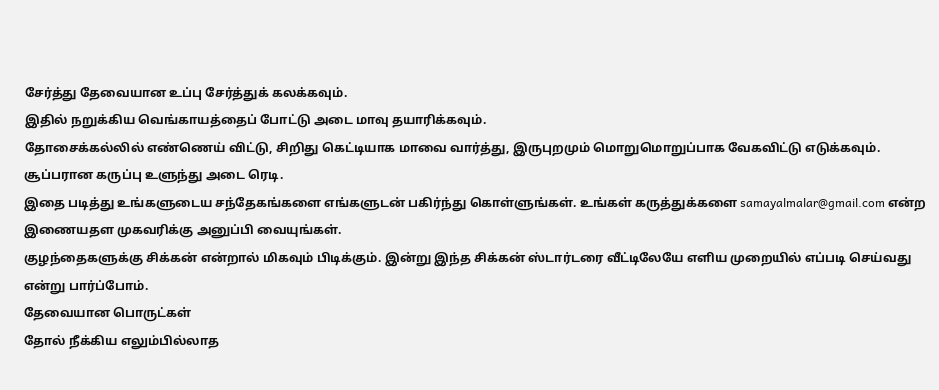சேர்த்து தேவையான உப்பு சேர்த்துக் கலக்கவும்.
இதில் நறுக்கிய வெங்காயத்தைப் போட்டு அடை மாவு தயாரிக்கவும்.
தோசைக்கல்லில் எண்ணெய் விட்டு, சிறிது கெட்டியாக மாவை வார்த்து, இருபுறமும் மொறுமொறுப்பாக வேகவிட்டு எடுக்கவும்.
சூப்பரான கருப்பு உளுந்து அடை ரெடி.
இதை படித்து உங்களுடைய சந்தேகங்களை எங்களுடன் பகிர்ந்து கொள்ளுங்கள். உங்கள் கருத்துக்களை samayalmalar@gmail.com என்ற இணையதள முகவரிக்கு அனுப்பி வையுங்கள்.
குழந்தைகளுக்கு சிக்கன் என்றால் மிகவும் பிடிக்கும். இன்று இந்த சிக்கன் ஸ்டார்டரை வீட்டிலேயே எளிய முறையில் எப்படி செய்வது என்று பார்ப்போம்.
தேவையான பொருட்கள்
தோல் நீக்கிய எலும்பில்லாத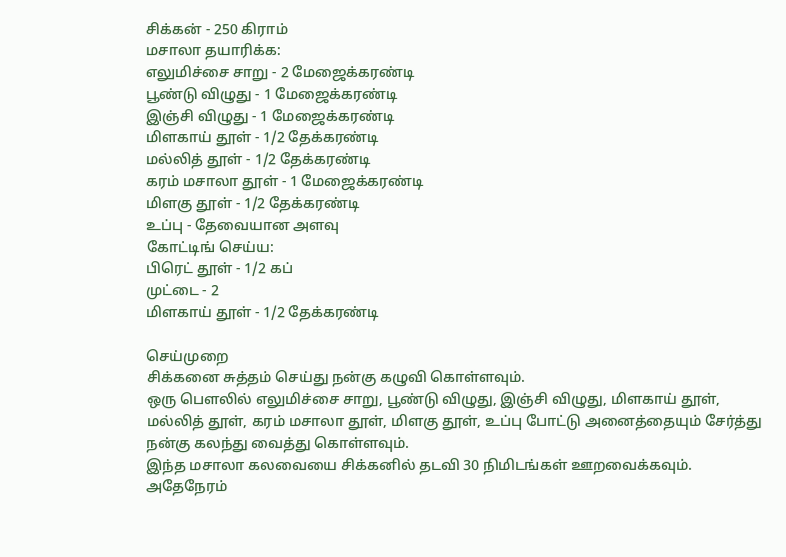சிக்கன் - 250 கிராம்
மசாலா தயாரிக்க:
எலுமிச்சை சாறு - 2 மேஜைக்கரண்டி
பூண்டு விழுது - 1 மேஜைக்கரண்டி
இஞ்சி விழுது - 1 மேஜைக்கரண்டி
மிளகாய் தூள் - 1/2 தேக்கரண்டி
மல்லித் தூள் - 1/2 தேக்கரண்டி
கரம் மசாலா தூள் - 1 மேஜைக்கரண்டி
மிளகு தூள் - 1/2 தேக்கரண்டி
உப்பு - தேவையான அளவு
கோட்டிங் செய்ய:
பிரெட் தூள் - 1/2 கப்
முட்டை - 2
மிளகாய் தூள் - 1/2 தேக்கரண்டி

செய்முறை
சிக்கனை சுத்தம் செய்து நன்கு கழுவி கொள்ளவும்.
ஒரு பௌலில் எலுமிச்சை சாறு, பூண்டு விழுது, இஞ்சி விழுது, மிளகாய் தூள், மல்லித் தூள், கரம் மசாலா தூள், மிளகு தூள், உப்பு போட்டு அனைத்தையும் சேர்த்து நன்கு கலந்து வைத்து கொள்ளவும்.
இந்த மசாலா கலவையை சிக்கனில் தடவி 30 நிமிடங்கள் ஊறவைக்கவும்.
அதேநேரம்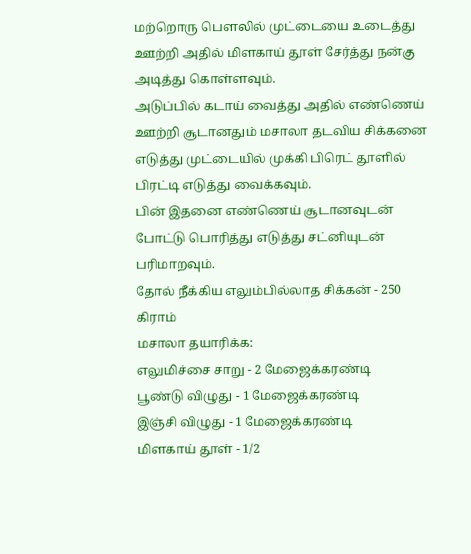மற்றொரு பௌலில் முட்டையை உடைத்து ஊற்றி அதில் மிளகாய் தூள் சேர்த்து நன்கு அடித்து கொள்ளவும்.
அடுப்பில் கடாய் வைத்து அதில் எண்ணெய் ஊற்றி சூடானதும் மசாலா தடவிய சிக்கனை எடுத்து முட்டையில் முக்கி பிரெட் தூளில் பிரட்டி எடுத்து வைக்கவும்.
பின் இதனை எண்ணெய் சூடானவுடன் போட்டு பொரித்து எடுத்து சட்னியுடன் பரிமாறவும்.
தோல் நீக்கிய எலும்பில்லாத சிக்கன் - 250 கிராம்
மசாலா தயாரிக்க:
எலுமிச்சை சாறு - 2 மேஜைக்கரண்டி
பூண்டு விழுது - 1 மேஜைக்கரண்டி
இஞ்சி விழுது - 1 மேஜைக்கரண்டி
மிளகாய் தூள் - 1/2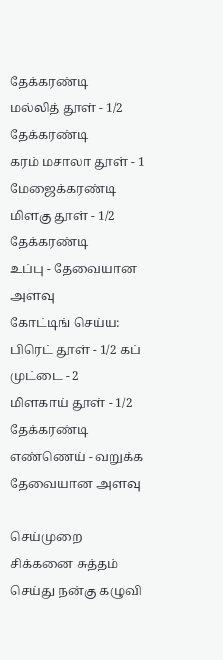தேக்கரண்டி
மல்லித் தூள் - 1/2 தேக்கரண்டி
கரம் மசாலா தூள் - 1 மேஜைக்கரண்டி
மிளகு தூள் - 1/2 தேக்கரண்டி
உப்பு - தேவையான அளவு
கோட்டிங் செய்ய:
பிரெட் தூள் - 1/2 கப்
முட்டை - 2
மிளகாய் தூள் - 1/2 தேக்கரண்டி
எண்ணெய் - வறுக்க தேவையான அளவு

செய்முறை
சிக்கனை சுத்தம் செய்து நன்கு கழுவி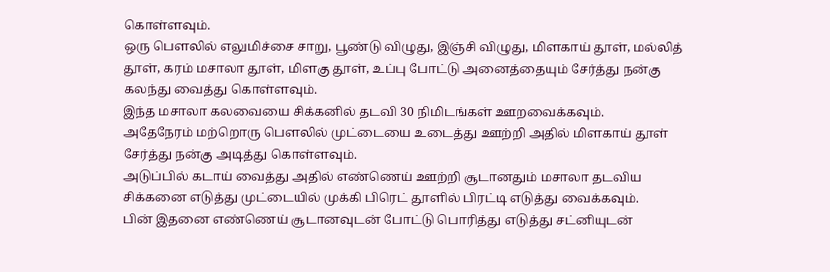கொள்ளவும்.
ஒரு பௌலில் எலுமிச்சை சாறு, பூண்டு விழுது, இஞ்சி விழுது, மிளகாய் தூள், மல்லித் தூள், கரம் மசாலா தூள், மிளகு தூள், உப்பு போட்டு அனைத்தையும் சேர்த்து நன்கு கலந்து வைத்து கொள்ளவும்.
இந்த மசாலா கலவையை சிக்கனில் தடவி 30 நிமிடங்கள் ஊறவைக்கவும்.
அதேநேரம் மற்றொரு பௌலில் முட்டையை உடைத்து ஊற்றி அதில் மிளகாய் தூள் சேர்த்து நன்கு அடித்து கொள்ளவும்.
அடுப்பில் கடாய் வைத்து அதில் எண்ணெய் ஊற்றி சூடானதும் மசாலா தடவிய சிக்கனை எடுத்து முட்டையில் முக்கி பிரெட் தூளில் பிரட்டி எடுத்து வைக்கவும்.
பின் இதனை எண்ணெய் சூடானவுடன் போட்டு பொரித்து எடுத்து சட்னியுடன்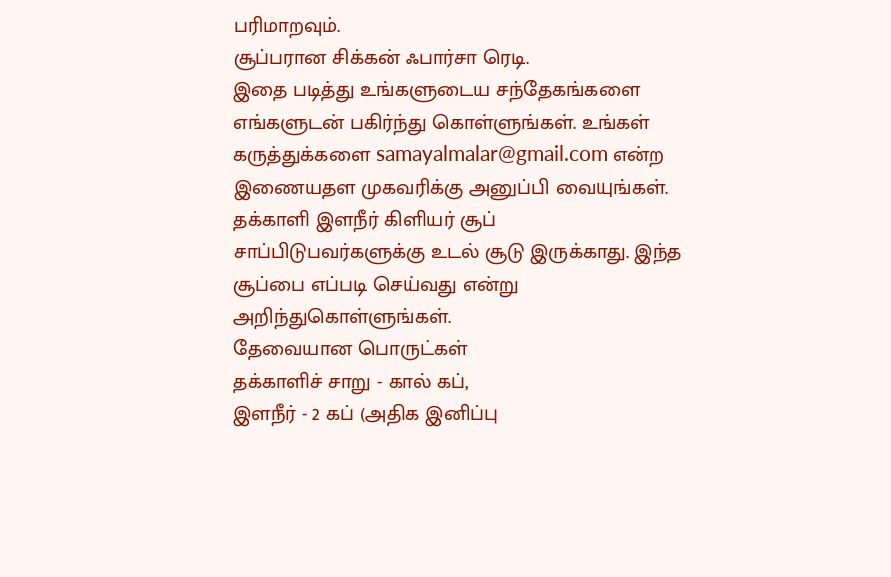பரிமாறவும்.
சூப்பரான சிக்கன் ஃபார்சா ரெடி.
இதை படித்து உங்களுடைய சந்தேகங்களை எங்களுடன் பகிர்ந்து கொள்ளுங்கள். உங்கள் கருத்துக்களை samayalmalar@gmail.com என்ற இணையதள முகவரிக்கு அனுப்பி வையுங்கள்.
தக்காளி இளநீர் கிளியர் சூப் சாப்பிடுபவர்களுக்கு உடல் சூடு இருக்காது. இந்த சூப்பை எப்படி செய்வது என்று அறிந்துகொள்ளுங்கள்.
தேவையான பொருட்கள்
தக்காளிச் சாறு - கால் கப்,
இளநீர் - 2 கப் (அதிக இனிப்பு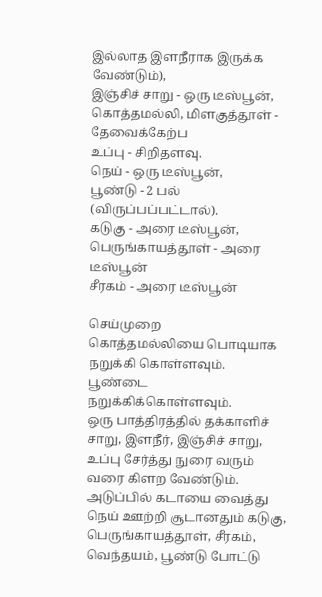இல்லாத இளநீராக இருக்க வேண்டும்),
இஞ்சிச் சாறு - ஒரு டீஸ்பூன்,
கொத்தமல்லி, மிளகுத்தூள் - தேவைக்கேற்ப
உப்பு - சிறிதளவு.
நெய் - ஒரு டீஸ்பூன்,
பூண்டு - 2 பல் (விருப்பப்பட்டால்).
கடுகு - அரை டீஸ்பூன்,
பெருங்காயத்தூள் - அரை டீஸ்பூன்
சீரகம் - அரை டீஸ்பூன்

செய்முறை
கொத்தமல்லியை பொடியாக நறுக்கி கொள்ளவும்.
பூண்டை நறுக்கிக்கொள்ளவும்.
ஒரு பாத்திரத்தில் தக்காளிச் சாறு, இளநீர், இஞ்சிச் சாறு, உப்பு சேர்த்து நுரை வரும் வரை கிளற வேண்டும்.
அடுப்பில் கடாயை வைத்து நெய் ஊற்றி சூடானதும் கடுகு, பெருங்காயத்தூள், சீரகம், வெந்தயம், பூண்டு போட்டு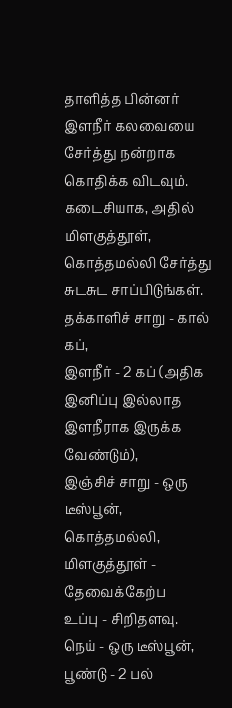தாளித்த பின்னர் இளநீர் கலவையை சேர்த்து நன்றாக கொதிக்க விடவும்.
கடைசியாக, அதில் மிளகுத்தூள், கொத்தமல்லி சேர்த்து சுடசுட சாப்பிடுங்கள்.
தக்காளிச் சாறு - கால் கப்,
இளநீர் - 2 கப் (அதிக இனிப்பு இல்லாத இளநீராக இருக்க வேண்டும்),
இஞ்சிச் சாறு - ஒரு டீஸ்பூன்,
கொத்தமல்லி, மிளகுத்தூள் - தேவைக்கேற்ப
உப்பு - சிறிதளவு.
நெய் - ஒரு டீஸ்பூன்,
பூண்டு - 2 பல்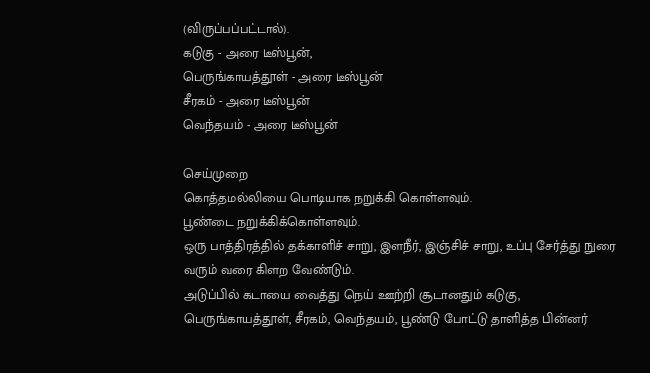(விருப்பப்பட்டால்).
கடுகு - அரை டீஸ்பூன்,
பெருங்காயத்தூள் - அரை டீஸ்பூன்
சீரகம் - அரை டீஸ்பூன்
வெந்தயம் - அரை டீஸ்பூன்

செய்முறை
கொத்தமல்லியை பொடியாக நறுக்கி கொள்ளவும்.
பூண்டை நறுக்கிக்கொள்ளவும்.
ஒரு பாத்திரத்தில் தக்காளிச் சாறு, இளநீர், இஞ்சிச் சாறு, உப்பு சேர்த்து நுரை வரும் வரை கிளற வேண்டும்.
அடுப்பில் கடாயை வைத்து நெய் ஊற்றி சூடானதும் கடுகு, பெருங்காயத்தூள், சீரகம், வெந்தயம், பூண்டு போட்டு தாளித்த பின்னர்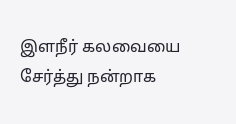இளநீர் கலவையை சேர்த்து நன்றாக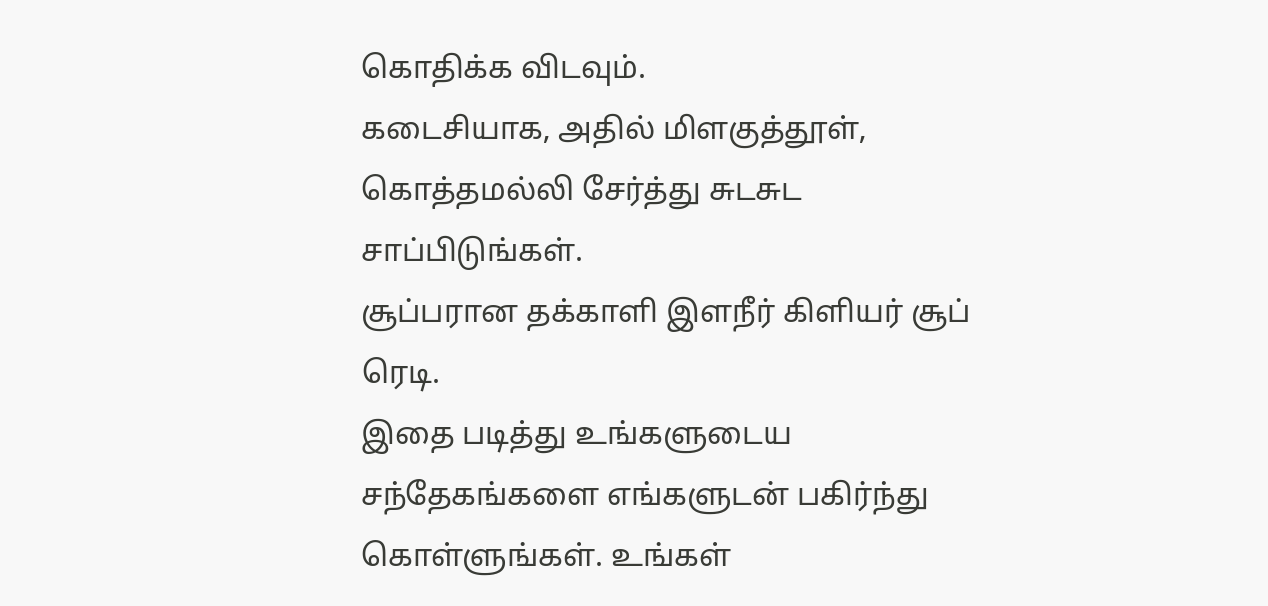கொதிக்க விடவும்.
கடைசியாக, அதில் மிளகுத்தூள், கொத்தமல்லி சேர்த்து சுடசுட சாப்பிடுங்கள்.
சூப்பரான தக்காளி இளநீர் கிளியர் சூப் ரெடி.
இதை படித்து உங்களுடைய சந்தேகங்களை எங்களுடன் பகிர்ந்து கொள்ளுங்கள். உங்கள்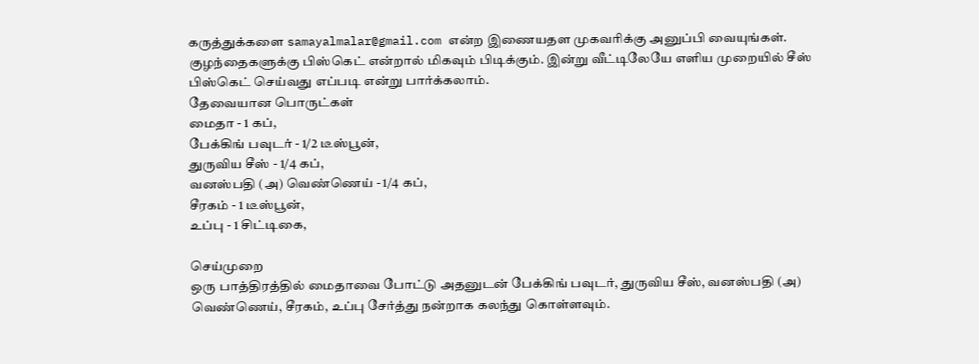கருத்துக்களை samayalmalar@gmail.com என்ற இணையதள முகவரிக்கு அனுப்பி வையுங்கள்.
குழந்தைகளுக்கு பிஸ்கெட் என்றால் மிகவும் பிடிக்கும். இன்று வீட்டிலேயே எளிய முறையில் சீஸ் பிஸ்கெட் செய்வது எப்படி என்று பார்க்கலாம்.
தேவையான பொருட்கள்
மைதா - 1 கப்,
பேக்கிங் பவுடர் - 1/2 டீஸ்பூன்,
துருவிய சீஸ் - 1/4 கப்,
வனஸ்பதி (அ) வெண்ணெய் - 1/4 கப்,
சீரகம் - 1 டீஸ்பூன்,
உப்பு - 1 சிட்டிகை,

செய்முறை
ஒரு பாத்திரத்தில் மைதாவை போட்டு அதனுடன் பேக்கிங் பவுடர், துருவிய சீஸ், வனஸ்பதி (அ) வெண்ணெய், சீரகம், உப்பு சேர்த்து நன்றாக கலந்து கொள்ளவும்.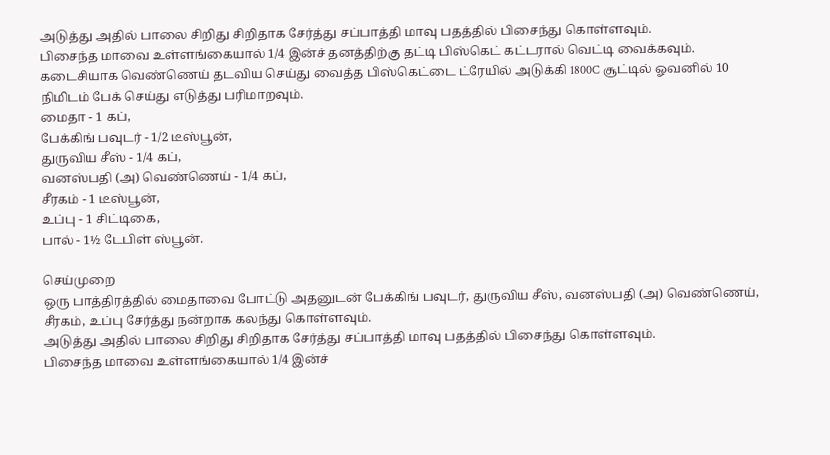அடுத்து அதில் பாலை சிறிது சிறிதாக சேர்த்து சப்பாத்தி மாவு பதத்தில் பிசைந்து கொள்ளவும்.
பிசைந்த மாவை உள்ளங்கையால் 1/4 இன்ச் தனத்திற்கு தட்டி பிஸ்கெட் கட்டரால் வெட்டி வைக்கவும்.
கடைசியாக வெண்ணெய் தடவிய செய்து வைத்த பிஸ்கெட்டை ட்ரேயில் அடுக்கி 1800C சூட்டில் ஓவனில் 10 நிமிடம் பேக் செய்து எடுத்து பரிமாறவும்.
மைதா - 1 கப்,
பேக்கிங் பவுடர் - 1/2 டீஸ்பூன்,
துருவிய சீஸ் - 1/4 கப்,
வனஸ்பதி (அ) வெண்ணெய் - 1/4 கப்,
சீரகம் - 1 டீஸ்பூன்,
உப்பு - 1 சிட்டிகை,
பால் - 1½ டேபிள் ஸ்பூன்.

செய்முறை
ஒரு பாத்திரத்தில் மைதாவை போட்டு அதனுடன் பேக்கிங் பவுடர், துருவிய சீஸ், வனஸ்பதி (அ) வெண்ணெய், சீரகம், உப்பு சேர்த்து நன்றாக கலந்து கொள்ளவும்.
அடுத்து அதில் பாலை சிறிது சிறிதாக சேர்த்து சப்பாத்தி மாவு பதத்தில் பிசைந்து கொள்ளவும்.
பிசைந்த மாவை உள்ளங்கையால் 1/4 இன்ச்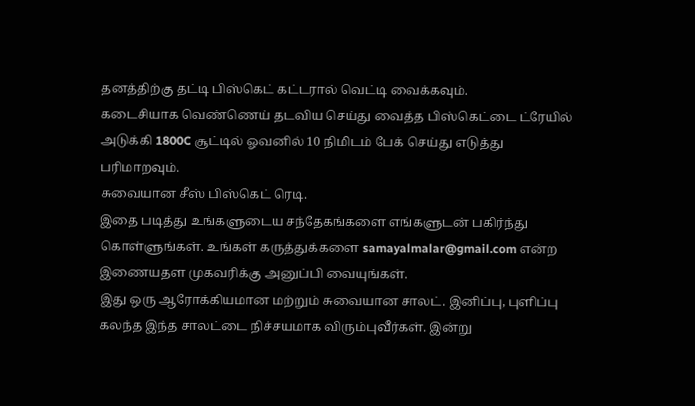தனத்திற்கு தட்டி பிஸ்கெட் கட்டரால் வெட்டி வைக்கவும்.
கடைசியாக வெண்ணெய் தடவிய செய்து வைத்த பிஸ்கெட்டை ட்ரேயில் அடுக்கி 1800C சூட்டில் ஓவனில் 10 நிமிடம் பேக் செய்து எடுத்து பரிமாறவும்.
சுவையான சீஸ் பிஸ்கெட் ரெடி.
இதை படித்து உங்களுடைய சந்தேகங்களை எங்களுடன் பகிர்ந்து கொள்ளுங்கள். உங்கள் கருத்துக்களை samayalmalar@gmail.com என்ற இணையதள முகவரிக்கு அனுப்பி வையுங்கள்.
இது ஒரு ஆரோக்கியமான மற்றும் சுவையான சாலட். இனிப்பு, புளிப்பு கலந்த இந்த சாலட்டை நிச்சயமாக விரும்புவீர்கள். இன்று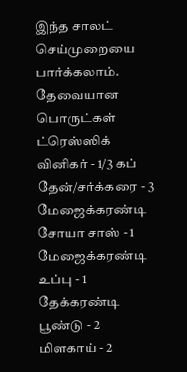இந்த சாலட் செய்முறையை பார்க்கலாம்.
தேவையான பொருட்கள்
ட்ரெஸ்ஸிக்
வினிகர் - 1/3 கப்
தேன்/சர்க்கரை - 3 மேஜைக்கரண்டி
சோயா சாஸ் - 1 மேஜைக்கரண்டி
உப்பு - 1 தேக்கரண்டி
பூண்டு - 2
மிளகாய் - 2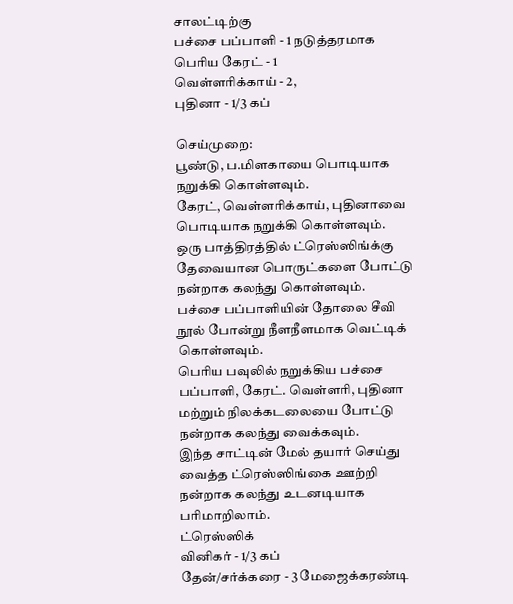சாலட்டிற்கு
பச்சை பப்பாளி - 1 நடுத்தரமாக
பெரிய கேரட் - 1
வெள்ளரிக்காய் - 2,
புதினா - 1/3 கப்

செய்முறை:
பூண்டு, ப.மிளகாயை பொடியாக நறுக்கி கொள்ளவும்.
கேரட், வெள்ளரிக்காய், புதினாவை பொடியாக நறுக்கி கொள்ளவும்.
ஒரு பாத்திரத்தில் ட்ரெஸ்ஸிங்க்கு தேவையான பொருட்களை போட்டு நன்றாக கலந்து கொள்ளவும்.
பச்சை பப்பாளியின் தோலை சீவி நூல் போன்று நீளநீளமாக வெட்டிக் கொள்ளவும்.
பெரிய பவுலில் நறுக்கிய பச்சை பப்பாளி, கேரட். வெள்ளரி, புதினா மற்றும் நிலக்கடலையை போட்டு நன்றாக கலந்து வைக்கவும்.
இந்த சாட்டின் மேல் தயார் செய்து வைத்த ட்ரெஸ்ஸிங்கை ஊற்றி நன்றாக கலந்து உடனடியாக பரிமாறிலாம்.
ட்ரெஸ்ஸிக்
வினிகர் - 1/3 கப்
தேன்/சர்க்கரை - 3 மேஜைக்கரண்டி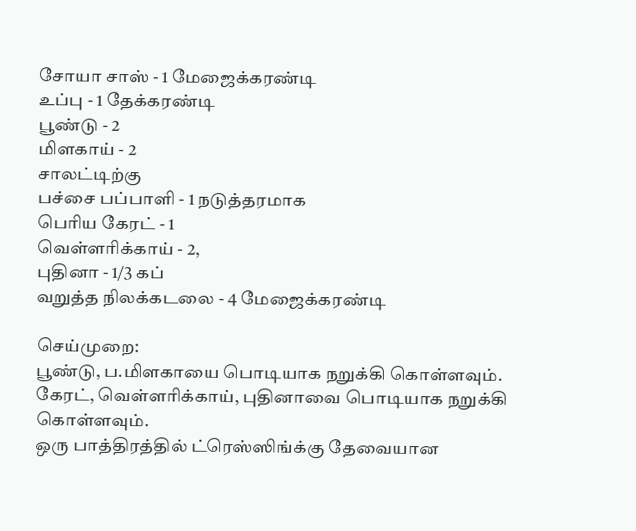சோயா சாஸ் - 1 மேஜைக்கரண்டி
உப்பு - 1 தேக்கரண்டி
பூண்டு - 2
மிளகாய் - 2
சாலட்டிற்கு
பச்சை பப்பாளி - 1 நடுத்தரமாக
பெரிய கேரட் - 1
வெள்ளரிக்காய் - 2,
புதினா - 1/3 கப்
வறுத்த நிலக்கடலை - 4 மேஜைக்கரண்டி

செய்முறை:
பூண்டு, ப.மிளகாயை பொடியாக நறுக்கி கொள்ளவும்.
கேரட், வெள்ளரிக்காய், புதினாவை பொடியாக நறுக்கி கொள்ளவும்.
ஒரு பாத்திரத்தில் ட்ரெஸ்ஸிங்க்கு தேவையான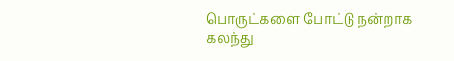பொருட்களை போட்டு நன்றாக கலந்து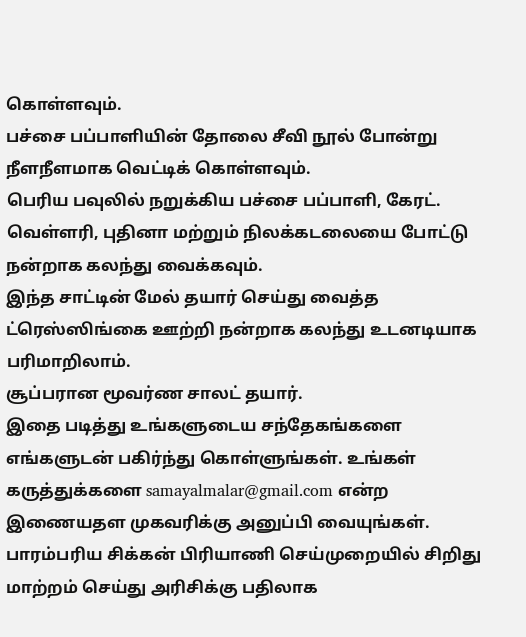கொள்ளவும்.
பச்சை பப்பாளியின் தோலை சீவி நூல் போன்று நீளநீளமாக வெட்டிக் கொள்ளவும்.
பெரிய பவுலில் நறுக்கிய பச்சை பப்பாளி, கேரட். வெள்ளரி, புதினா மற்றும் நிலக்கடலையை போட்டு நன்றாக கலந்து வைக்கவும்.
இந்த சாட்டின் மேல் தயார் செய்து வைத்த ட்ரெஸ்ஸிங்கை ஊற்றி நன்றாக கலந்து உடனடியாக பரிமாறிலாம்.
சூப்பரான மூவர்ண சாலட் தயார்.
இதை படித்து உங்களுடைய சந்தேகங்களை எங்களுடன் பகிர்ந்து கொள்ளுங்கள். உங்கள் கருத்துக்களை samayalmalar@gmail.com என்ற இணையதள முகவரிக்கு அனுப்பி வையுங்கள்.
பாரம்பரிய சிக்கன் பிரியாணி செய்முறையில் சிறிது மாற்றம் செய்து அரிசிக்கு பதிலாக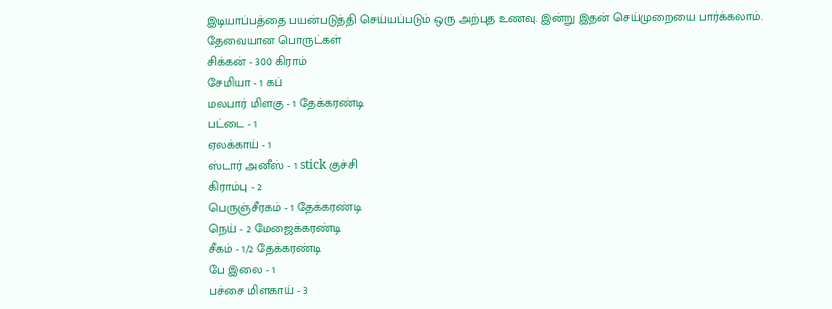இடியாப்பத்தை பயன்படுத்தி செய்யப்படும் ஒரு அற்புத உணவு. இன்று இதன் செய்முறையை பார்க்கலாம்.
தேவையான பொருட்கள்
சிக்கன் - 300 கிராம்
சேமியா - 1 கப்
மலபார் மிளகு - 1 தேக்கரண்டி
பட்டை - 1
ஏலக்காய் - 1
ஸ்டார் அனீஸ் - 1 stick குச்சி
கிராம்பு - 2
பெருஞ்சீரகம் - 1 தேக்கரண்டி
நெய் - 2 மேஜைக்கரண்டி
சீகம் - 1/2 தேக்கரண்டி
பே இலை - 1
பச்சை மிளகாய் - 3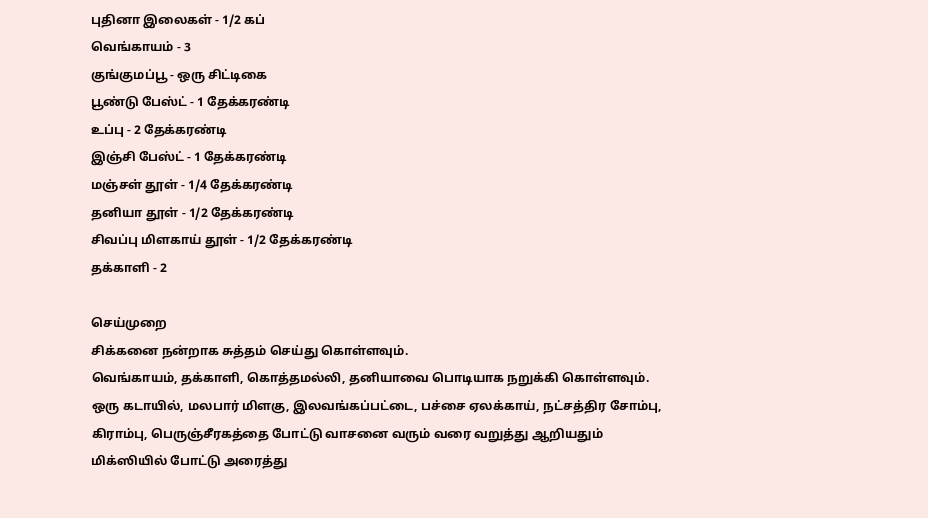புதினா இலைகள் - 1/2 கப்
வெங்காயம் - 3
குங்குமப்பூ - ஒரு சிட்டிகை
பூண்டு பேஸ்ட் - 1 தேக்கரண்டி
உப்பு - 2 தேக்கரண்டி
இஞ்சி பேஸ்ட் - 1 தேக்கரண்டி
மஞ்சள் தூள் - 1/4 தேக்கரண்டி
தனியா தூள் - 1/2 தேக்கரண்டி
சிவப்பு மிளகாய் தூள் - 1/2 தேக்கரண்டி
தக்காளி - 2

செய்முறை
சிக்கனை நன்றாக சுத்தம் செய்து கொள்ளவும்.
வெங்காயம், தக்காளி, கொத்தமல்லி, தனியாவை பொடியாக நறுக்கி கொள்ளவும்.
ஒரு கடாயில், மலபார் மிளகு, இலவங்கப்பட்டை, பச்சை ஏலக்காய், நட்சத்திர சோம்பு, கிராம்பு, பெருஞ்சீரகத்தை போட்டு வாசனை வரும் வரை வறுத்து ஆறியதும் மிக்ஸியில் போட்டு அரைத்து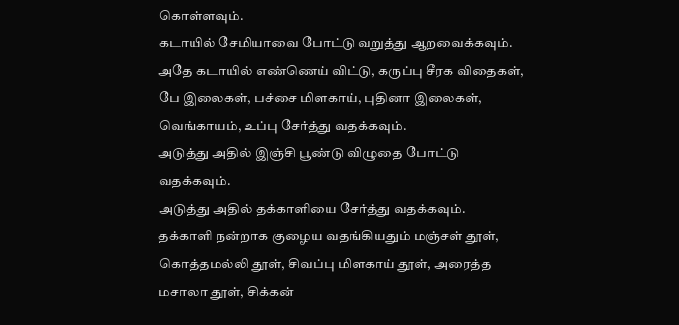கொள்ளவும்.
கடாயில் சேமியாவை போட்டு வறுத்து ஆறவைக்கவும்.
அதே கடாயில் எண்ணெய் விட்டு, கருப்பு சீரக விதைகள், பே இலைகள், பச்சை மிளகாய், புதினா இலைகள், வெங்காயம், உப்பு சேர்த்து வதக்கவும்.
அடுத்து அதில் இஞ்சி பூண்டு விழுதை போட்டு வதக்கவும்.
அடுத்து அதில் தக்காளியை சேர்த்து வதக்கவும்.
தக்காளி நன்றாக குழைய வதங்கியதும் மஞ்சள் தூள், கொத்தமல்லி தூள், சிவப்பு மிளகாய் தூள், அரைத்த மசாலா தூள், சிக்கன்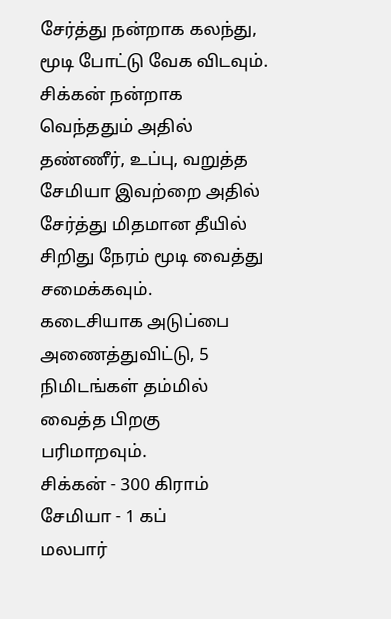சேர்த்து நன்றாக கலந்து, மூடி போட்டு வேக விடவும்.
சிக்கன் நன்றாக வெந்ததும் அதில் தண்ணீர், உப்பு, வறுத்த சேமியா இவற்றை அதில் சேர்த்து மிதமான தீயில் சிறிது நேரம் மூடி வைத்து சமைக்கவும்.
கடைசியாக அடுப்பை அணைத்துவிட்டு, 5 நிமிடங்கள் தம்மில் வைத்த பிறகு பரிமாறவும்.
சிக்கன் - 300 கிராம்
சேமியா - 1 கப்
மலபார்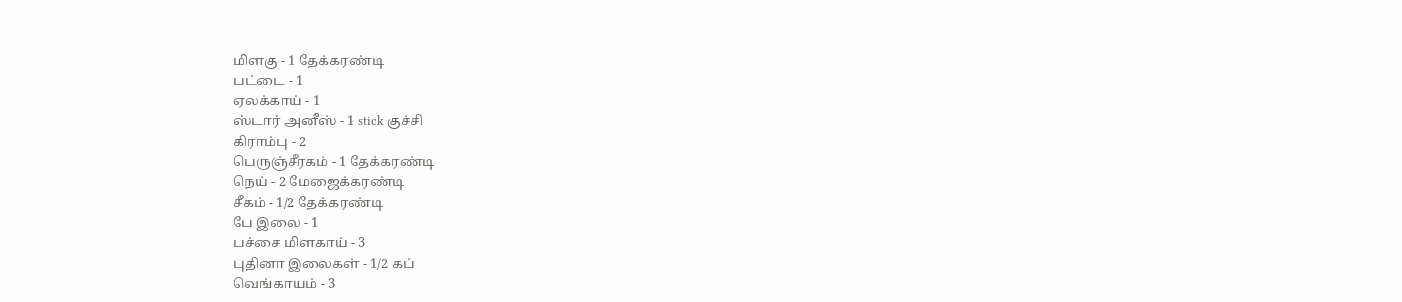மிளகு - 1 தேக்கரண்டி
பட்டை - 1
ஏலக்காய் - 1
ஸ்டார் அனீஸ் - 1 stick குச்சி
கிராம்பு - 2
பெருஞ்சீரகம் - 1 தேக்கரண்டி
நெய் - 2 மேஜைக்கரண்டி
சீகம் - 1/2 தேக்கரண்டி
பே இலை - 1
பச்சை மிளகாய் - 3
புதினா இலைகள் - 1/2 கப்
வெங்காயம் - 3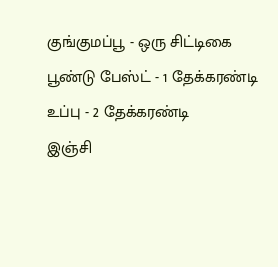குங்குமப்பூ - ஒரு சிட்டிகை
பூண்டு பேஸ்ட் - 1 தேக்கரண்டி
உப்பு - 2 தேக்கரண்டி
இஞ்சி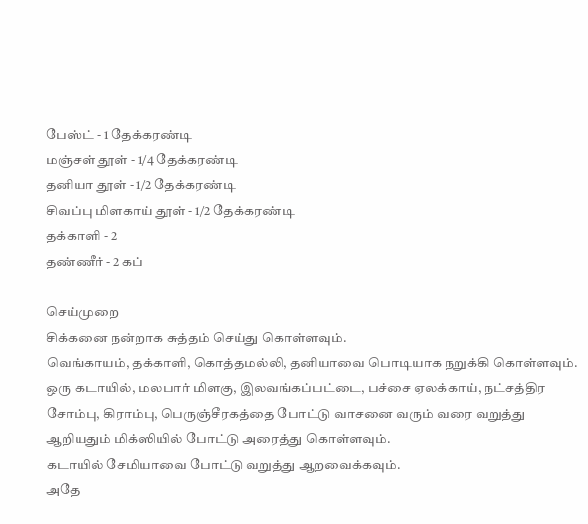பேஸ்ட் - 1 தேக்கரண்டி
மஞ்சள் தூள் - 1/4 தேக்கரண்டி
தனியா தூள் - 1/2 தேக்கரண்டி
சிவப்பு மிளகாய் தூள் - 1/2 தேக்கரண்டி
தக்காளி - 2
தண்ணீர் - 2 கப்

செய்முறை
சிக்கனை நன்றாக சுத்தம் செய்து கொள்ளவும்.
வெங்காயம், தக்காளி, கொத்தமல்லி, தனியாவை பொடியாக நறுக்கி கொள்ளவும்.
ஒரு கடாயில், மலபார் மிளகு, இலவங்கப்பட்டை, பச்சை ஏலக்காய், நட்சத்திர சோம்பு, கிராம்பு, பெருஞ்சீரகத்தை போட்டு வாசனை வரும் வரை வறுத்து ஆறியதும் மிக்ஸியில் போட்டு அரைத்து கொள்ளவும்.
கடாயில் சேமியாவை போட்டு வறுத்து ஆறவைக்கவும்.
அதே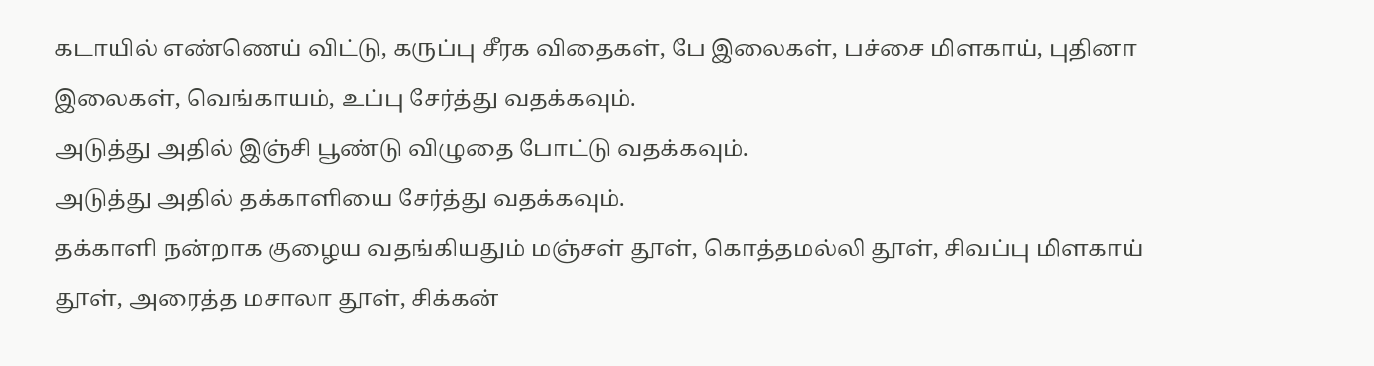கடாயில் எண்ணெய் விட்டு, கருப்பு சீரக விதைகள், பே இலைகள், பச்சை மிளகாய், புதினா இலைகள், வெங்காயம், உப்பு சேர்த்து வதக்கவும்.
அடுத்து அதில் இஞ்சி பூண்டு விழுதை போட்டு வதக்கவும்.
அடுத்து அதில் தக்காளியை சேர்த்து வதக்கவும்.
தக்காளி நன்றாக குழைய வதங்கியதும் மஞ்சள் தூள், கொத்தமல்லி தூள், சிவப்பு மிளகாய் தூள், அரைத்த மசாலா தூள், சிக்கன்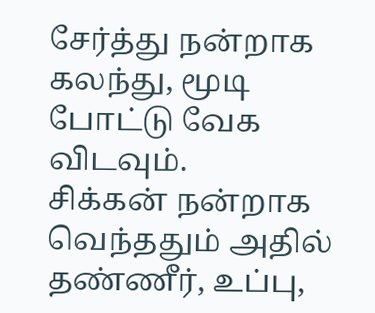சேர்த்து நன்றாக கலந்து, மூடி போட்டு வேக விடவும்.
சிக்கன் நன்றாக வெந்ததும் அதில் தண்ணீர், உப்பு,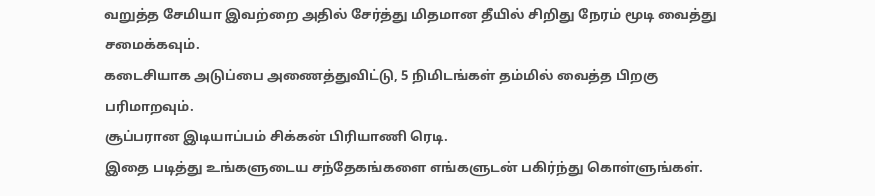வறுத்த சேமியா இவற்றை அதில் சேர்த்து மிதமான தீயில் சிறிது நேரம் மூடி வைத்து சமைக்கவும்.
கடைசியாக அடுப்பை அணைத்துவிட்டு, 5 நிமிடங்கள் தம்மில் வைத்த பிறகு பரிமாறவும்.
சூப்பரான இடியாப்பம் சிக்கன் பிரியாணி ரெடி.
இதை படித்து உங்களுடைய சந்தேகங்களை எங்களுடன் பகிர்ந்து கொள்ளுங்கள்.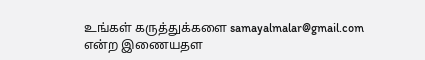உங்கள் கருத்துக்களை samayalmalar@gmail.com என்ற இணையதள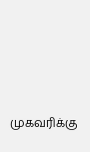முகவரிக்கு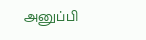அனுப்பி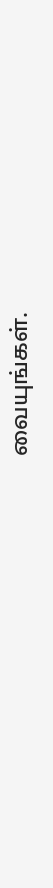வையுங்கள்.